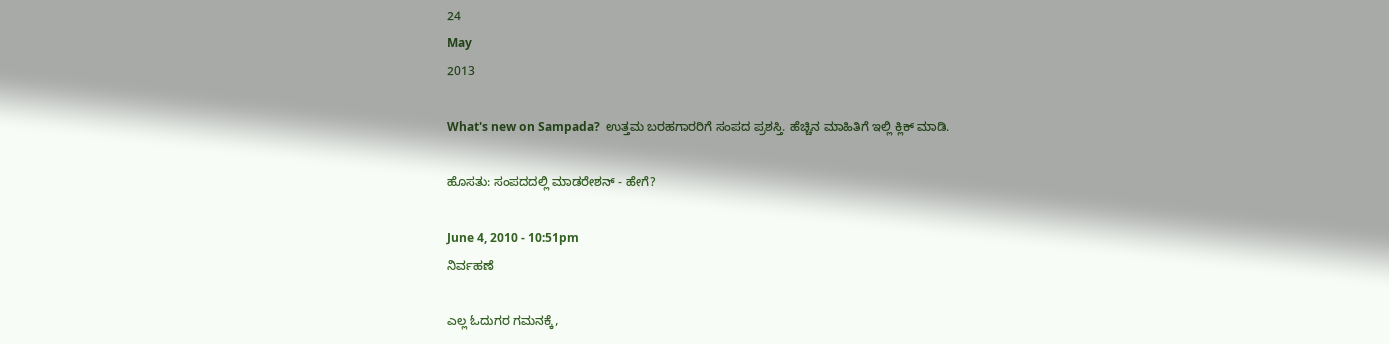24
May
2013

What's new on Sampada?  ಉತ್ತಮ ಬರಹಗಾರರಿಗೆ ಸಂಪದ ಪ್ರಶಸ್ತಿ. ಹೆಚ್ಚಿನ ಮಾಹಿತಿಗೆ ಇಲ್ಲಿ ಕ್ಲಿಕ್ ಮಾಡಿ.

ಹೊಸತು: ಸಂಪದದಲ್ಲಿ ಮಾಡರೇಶನ್ - ಹೇಗೆ?

June 4, 2010 - 10:51pm
ನಿರ್ವಹಣೆ

ಎಲ್ಲ ಓದುಗರ ಗಮನಕ್ಕೆ,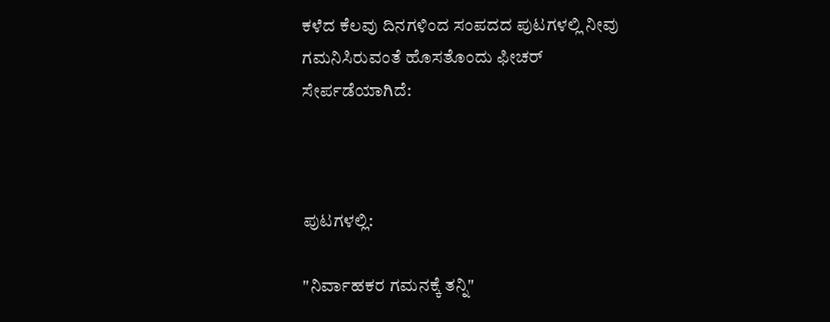ಕಳೆದ ಕೆಲವು ದಿನಗಳಿಂದ ಸಂಪದದ ಪುಟಗಳಲ್ಲಿ ನೀವು ಗಮನಿಸಿರುವಂತೆ ಹೊಸತೊಂದು ಫೀಚರ್ ಸೇರ್ಪಡೆಯಾಗಿದೆ:



ಪುಟಗಳಲ್ಲಿ:

"ನಿರ್ವಾಹಕರ ಗಮನಕ್ಕೆ ತನ್ನಿ"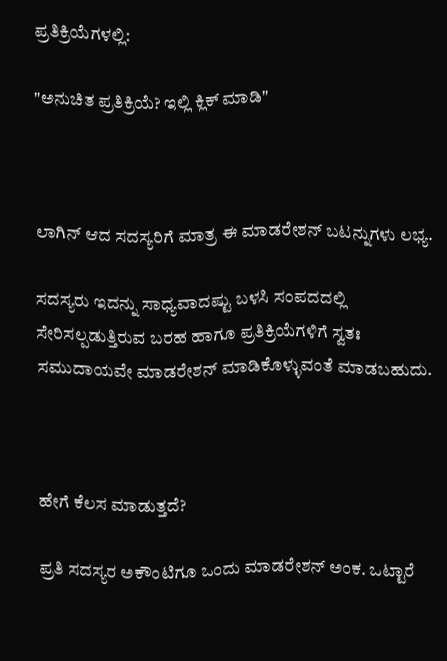ಪ್ರತಿಕ್ರಿಯೆಗಳಲ್ಲಿ:

"ಅನುಚಿತ ಪ್ರತಿಕ್ರಿಯೆ? ಇಲ್ಲಿ ಕ್ಲಿಕ್ ಮಾಡಿ"



ಲಾಗಿನ್ ಆದ ಸದಸ್ಯರಿಗೆ ಮಾತ್ರ ಈ ಮಾಡರೇಶನ್ ಬಟನ್ನುಗಳು ಲಭ್ಯ.

ಸದಸ್ಯರು ಇದನ್ನು ಸಾಧ್ಯವಾದಷ್ಟು ಬಳಸಿ ಸಂಪದದಲ್ಲಿ ಸೇರಿಸಲ್ಪಡುತ್ತಿರುವ ಬರಹ ಹಾಗೂ ಪ್ರತಿಕ್ರಿಯೆಗಳಿಗೆ ಸ್ವತಃ ಸಮುದಾಯವೇ ಮಾಡರೇಶನ್ ಮಾಡಿಕೊಳ್ಳುವಂತೆ ಮಾಡಬಹುದು.



ಹೇಗೆ ಕೆಲಸ ಮಾಡುತ್ತದೆ?

ಪ್ರತಿ ಸದಸ್ಯರ ಅಕೌಂಟಿಗೂ ಒಂದು ಮಾಡರೇಶನ್ ಅಂಕ. ಒಟ್ಟಾರೆ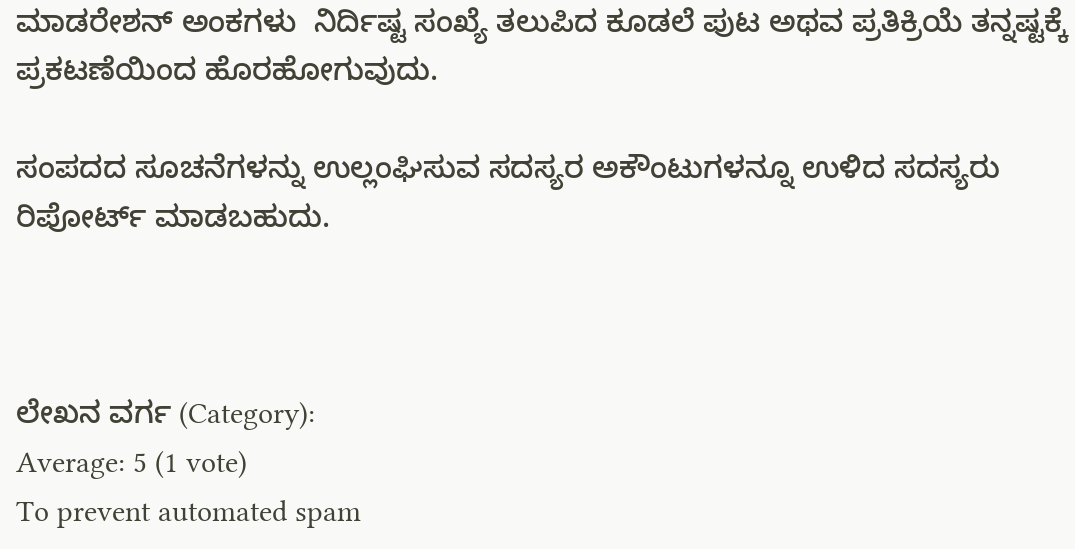ಮಾಡರೇಶನ್ ಅಂಕಗಳು  ನಿರ್ದಿಷ್ಟ ಸಂಖ್ಯೆ ತಲುಪಿದ ಕೂಡಲೆ ಪುಟ ಅಥವ ಪ್ರತಿಕ್ರಿಯೆ ತನ್ನಷ್ಟಕ್ಕೆ ಪ್ರಕಟಣೆಯಿಂದ ಹೊರಹೋಗುವುದು.

ಸಂಪದದ ಸೂಚನೆಗಳನ್ನು ಉಲ್ಲಂಘಿಸುವ ಸದಸ್ಯರ ಅಕೌಂಟುಗಳನ್ನೂ ಉಳಿದ ಸದಸ್ಯರು ರಿಪೋರ್ಟ್ ಮಾಡಬಹುದು.



ಲೇಖನ ವರ್ಗ (Category):
Average: 5 (1 vote)
To prevent automated spam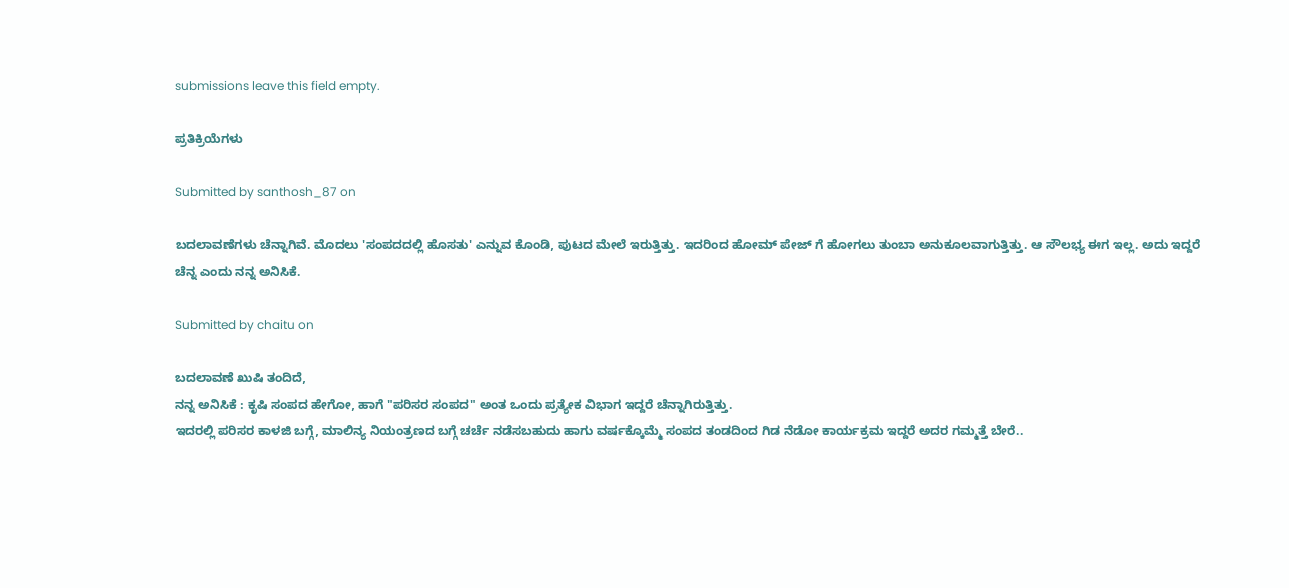submissions leave this field empty.

ಪ್ರತಿಕ್ರಿಯೆಗಳು

Submitted by santhosh_87 on

ಬದಲಾವಣೆಗಳು ಚೆನ್ನಾಗಿವೆ. ಮೊದಲು 'ಸಂಪದದಲ್ಲಿ ಹೊಸತು' ಎನ್ನುವ ಕೊಂಡಿ, ಪುಟದ ಮೇಲೆ ಇರುತ್ತಿತ್ತು. ಇದರಿಂದ ಹೋಮ್ ಪೇಜ್ ಗೆ ಹೋಗಲು ತುಂಬಾ ಅನುಕೂಲವಾಗುತ್ತಿತ್ತು. ಆ ಸೌಲಭ್ಯ ಈಗ ಇಲ್ಲ. ಅದು ಇದ್ದರೆ ಚೆನ್ನ ಎಂದು ನನ್ನ ಅನಿಸಿಕೆ.

Submitted by chaitu on

ಬದಲಾವಣೆ ಖುಷಿ ತಂದಿದೆ,
ನನ್ನ ಅನಿಸಿಕೆ : ಕೃಷಿ ಸಂಪದ ಹೇಗೋ, ಹಾಗೆ "ಪರಿಸರ ಸಂಪದ" ಅಂತ ಒಂದು ಪ್ರತ್ಯೇಕ ವಿಭಾಗ ಇದ್ದರೆ ಚೆನ್ನಾಗಿರುತ್ತಿತ್ತು.
ಇದರಲ್ಲಿ ಪರಿಸರ ಕಾಳಜಿ ಬಗ್ಗೆ, ಮಾಲಿನ್ಯ ನಿಯಂತ್ರಣದ ಬಗ್ಗೆ ಚರ್ಚೆ ನಡೆಸಬಹುದು ಹಾಗು ವರ್ಷಕ್ಕೊಮ್ಮೆ ಸಂಪದ ತಂಡದಿಂದ ಗಿಡ ನೆಡೋ ಕಾರ್ಯಕ್ರಮ ಇದ್ದರೆ ಅದರ ಗಮ್ಮತ್ತೆ ಬೇರೆ..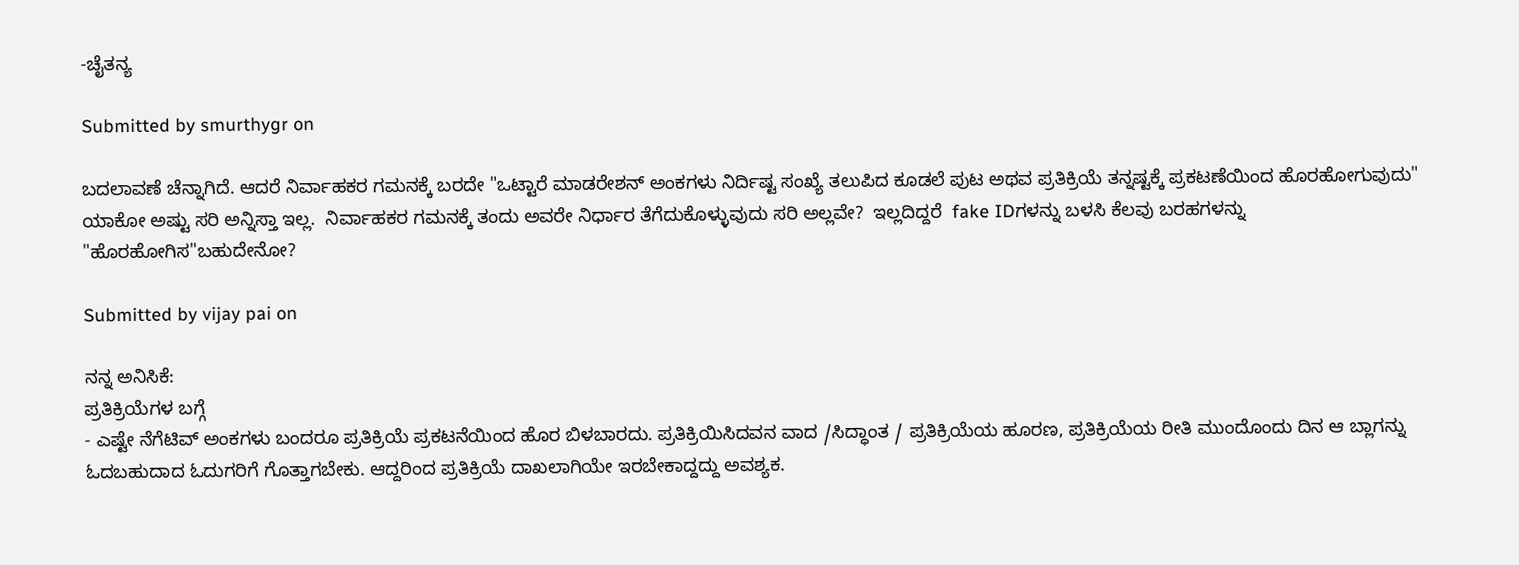-ಚೈತನ್ಯ

Submitted by smurthygr on

ಬದಲಾವಣೆ ಚೆನ್ನಾಗಿದೆ. ಆದರೆ ನಿರ್ವಾಹಕರ ಗಮನಕ್ಕೆ ಬರದೇ "ಒಟ್ಟಾರೆ ಮಾಡರೇಶನ್ ಅಂಕಗಳು ನಿರ್ದಿಷ್ಟ ಸಂಖ್ಯೆ ತಲುಪಿದ ಕೂಡಲೆ ಪುಟ ಅಥವ ಪ್ರತಿಕ್ರಿಯೆ ತನ್ನಷ್ಟಕ್ಕೆ ಪ್ರಕಟಣೆಯಿಂದ ಹೊರಹೋಗುವುದು" ಯಾಕೋ ಅಷ್ಟು ಸರಿ ಅನ್ನಿಸ್ತಾ ಇಲ್ಲ.  ನಿರ್ವಾಹಕರ ಗಮನಕ್ಕೆ ತಂದು ಅವರೇ ನಿರ್ಧಾರ ತೆಗೆದುಕೊಳ್ಳುವುದು ಸರಿ ಅಲ್ಲವೇ?  ಇಲ್ಲದಿದ್ದರೆ  fake IDಗಳನ್ನು ಬಳಸಿ ಕೆಲವು ಬರಹಗಳನ್ನು "ಹೊರಹೋಗಿಸ"ಬಹುದೇನೋ?

Submitted by vijay pai on

ನನ್ನ ಅನಿಸಿಕೆ:
ಪ್ರತಿಕ್ರಿಯೆಗಳ ಬಗ್ಗೆ
- ಎಷ್ಟೇ ನೆಗೆಟಿವ್ ಅಂಕಗಳು ಬಂದರೂ ಪ್ರತಿಕ್ರಿಯೆ ಪ್ರಕಟನೆಯಿಂದ ಹೊರ ಬಿಳಬಾರದು. ಪ್ರತಿಕ್ರಿಯಿಸಿದವನ ವಾದ /ಸಿದ್ಧಾಂತ / ಪ್ರತಿಕ್ರಿಯೆಯ ಹೂರಣ, ಪ್ರತಿಕ್ರಿಯೆಯ ರೀತಿ ಮುಂದೊಂದು ದಿನ ಆ ಬ್ಲಾಗನ್ನು ಓದಬಹುದಾದ ಓದುಗರಿಗೆ ಗೊತ್ತಾಗಬೇಕು. ಆದ್ದರಿಂದ ಪ್ರತಿಕ್ರಿಯೆ ದಾಖಲಾಗಿಯೇ ಇರಬೇಕಾದ್ದದ್ದು ಅವಶ್ಯಕ.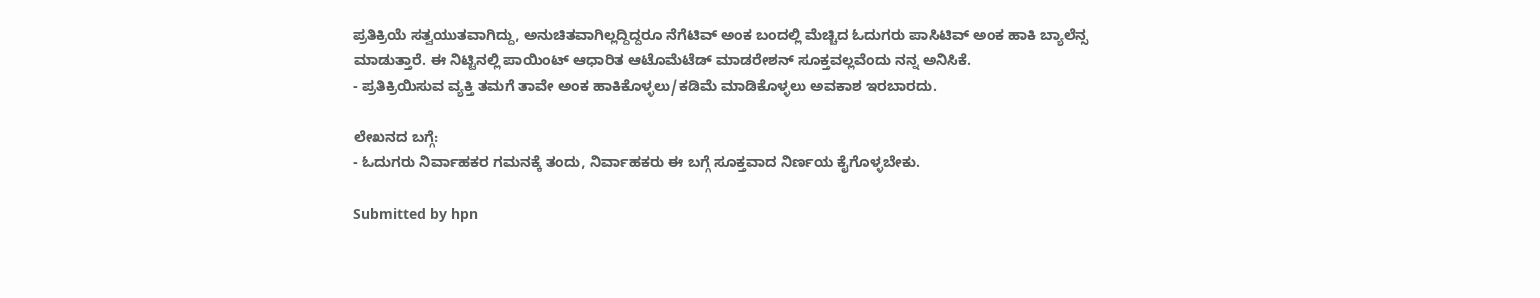ಪ್ರತಿಕ್ರಿಯೆ ಸತ್ವಯುತವಾಗಿದ್ದು, ಅನುಚಿತವಾಗಿಲ್ಲದ್ದಿದ್ದರೂ ನೆಗೆಟಿವ್ ಅಂಕ ಬಂದಲ್ಲಿ ಮೆಚ್ಚಿದ ಓದುಗರು ಪಾಸಿಟಿವ್ ಅಂಕ ಹಾಕಿ ಬ್ಯಾಲೆನ್ಸ ಮಾಡುತ್ತಾರೆ. ಈ ನಿಟ್ಟಿನಲ್ಲಿ ಪಾಯಿಂಟ್ ಆಧಾರಿತ ಆಟೊಮೆಟೆಡ್ ಮಾಡರೇಶನ್ ಸೂಕ್ತವಲ್ಲವೆಂದು ನನ್ನ ಅನಿಸಿಕೆ.
- ಪ್ರತಿಕ್ರಿಯಿಸುವ ವ್ಯಕ್ತಿ ತಮಗೆ ತಾವೇ ಅಂಕ ಹಾಕಿಕೊಳ್ಳಲು/ಕಡಿಮೆ ಮಾಡಿಕೊಳ್ಳಲು ಅವಕಾಶ ಇರಬಾರದು.

ಲೇಖನದ ಬಗ್ಗೆ:
- ಓದುಗರು ನಿರ್ವಾಹಕರ ಗಮನಕ್ಕೆ ತಂದು, ನಿರ್ವಾಹಕರು ಈ ಬಗ್ಗೆ ಸೂಕ್ತವಾದ ನಿರ್ಣಯ ಕೈಗೊಳ್ಳಬೇಕು.

Submitted by hpn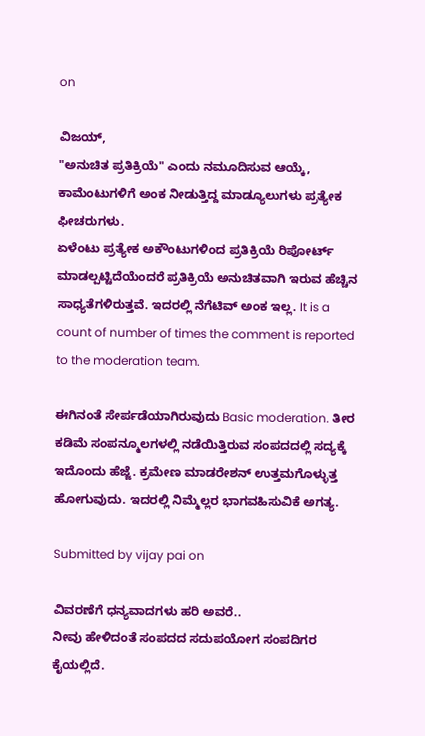on

ವಿಜಯ್,
"ಅನುಚಿತ ಪ್ರತಿಕ್ರಿಯೆ" ಎಂದು ನಮೂದಿಸುವ ಆಯ್ಕೆ, ಕಾಮೆಂಟುಗಳಿಗೆ ಅಂಕ ನೀಡುತ್ತಿದ್ದ ಮಾಡ್ಯೂಲುಗಳು ಪ್ರತ್ಯೇಕ ಫೀಚರುಗಳು.
ಏಳೆಂಟು ಪ್ರತ್ಯೇಕ ಅಕೌಂಟುಗಳಿಂದ ಪ್ರತಿಕ್ರಿಯೆ ರಿಪೋರ್ಟ್ ಮಾಡಲ್ಪಟ್ಟಿದೆಯೆಂದರೆ ಪ್ರತಿಕ್ರಿಯೆ ಅನುಚಿತವಾಗಿ ಇರುವ ಹೆಚ್ಚಿನ ಸಾಧ್ಯತೆಗಳಿರುತ್ತವೆ. ಇದರಲ್ಲಿ ನೆಗೆಟಿವ್ ಅಂಕ ಇಲ್ಲ. It is a count of number of times the comment is reported to the moderation team.

ಈಗಿನಂತೆ ಸೇರ್ಪಡೆಯಾಗಿರುವುದು Basic moderation. ತೀರ ಕಡಿಮೆ ಸಂಪನ್ಮೂಲಗಳಲ್ಲಿ ನಡೆಯಿತ್ತಿರುವ ಸಂಪದದಲ್ಲಿ ಸದ್ಯಕ್ಕೆ ಇದೊಂದು ಹೆಜ್ಜೆ. ಕ್ರಮೇಣ ಮಾಡರೇಶನ್ ಉತ್ತಮಗೊಳ್ಳುತ್ತ ಹೋಗುವುದು. ಇದರಲ್ಲಿ ನಿಮ್ಮೆಲ್ಲರ ಭಾಗವಹಿಸುವಿಕೆ ಅಗತ್ಯ.

Submitted by vijay pai on

ವಿವರಣೆಗೆ ಧನ್ಯವಾದಗಳು ಹರಿ ಅವರೆ..
ನೀವು ಹೇಳಿದಂತೆ ಸಂಪದದ ಸದುಪಯೋಗ ಸಂಪದಿಗರ ಕೈಯಲ್ಲಿದೆ.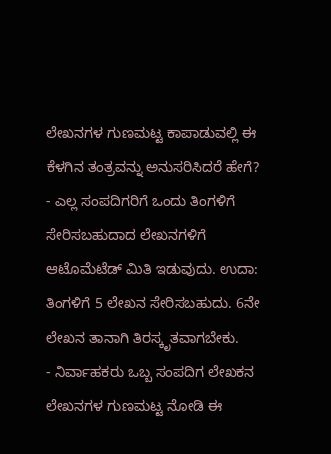ಲೇಖನಗಳ ಗುಣಮಟ್ಟ ಕಾಪಾಡುವಲ್ಲಿ ಈ ಕೆಳಗಿನ ತಂತ್ರವನ್ನು ಅನುಸರಿಸಿದರೆ ಹೇಗೆ?
- ಎಲ್ಲ ಸಂಪದಿಗರಿಗೆ ಒಂದು ತಿಂಗಳಿಗೆ ಸೇರಿಸಬಹುದಾದ ಲೇಖನಗಳಿಗೆ ಆಟೊಮೆಟೆಡ್ ಮಿತಿ ಇಡುವುದು. ಉದಾ: ತಿಂಗಳಿಗೆ 5 ಲೇಖನ ಸೇರಿಸಬಹುದು. 6ನೇ ಲೇಖನ ತಾನಾಗಿ ತಿರಸ್ಕೃತವಾಗಬೇಕು.
- ನಿರ್ವಾಹಕರು ಒಬ್ಬ ಸಂಪದಿಗ ಲೇಖಕನ ಲೇಖನಗಳ ಗುಣಮಟ್ಟ ನೋಡಿ ಈ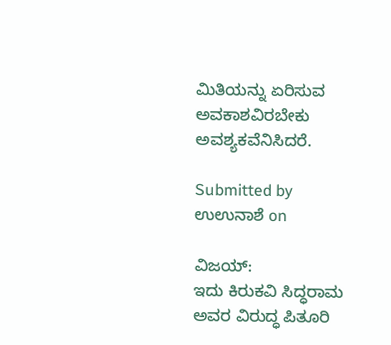ಮಿತಿಯನ್ನು ಏರಿಸುವ ಅವಕಾಶವಿರಬೇಕು ಅವಶ್ಯಕವೆನಿಸಿದರೆ.

Submitted by ಉಉನಾಶೆ on

ವಿಜಯ್:
ಇದು ಕಿರುಕವಿ ಸಿದ್ಧರಾಮ ಅವರ ವಿರುದ್ಧ ಪಿತೂರಿ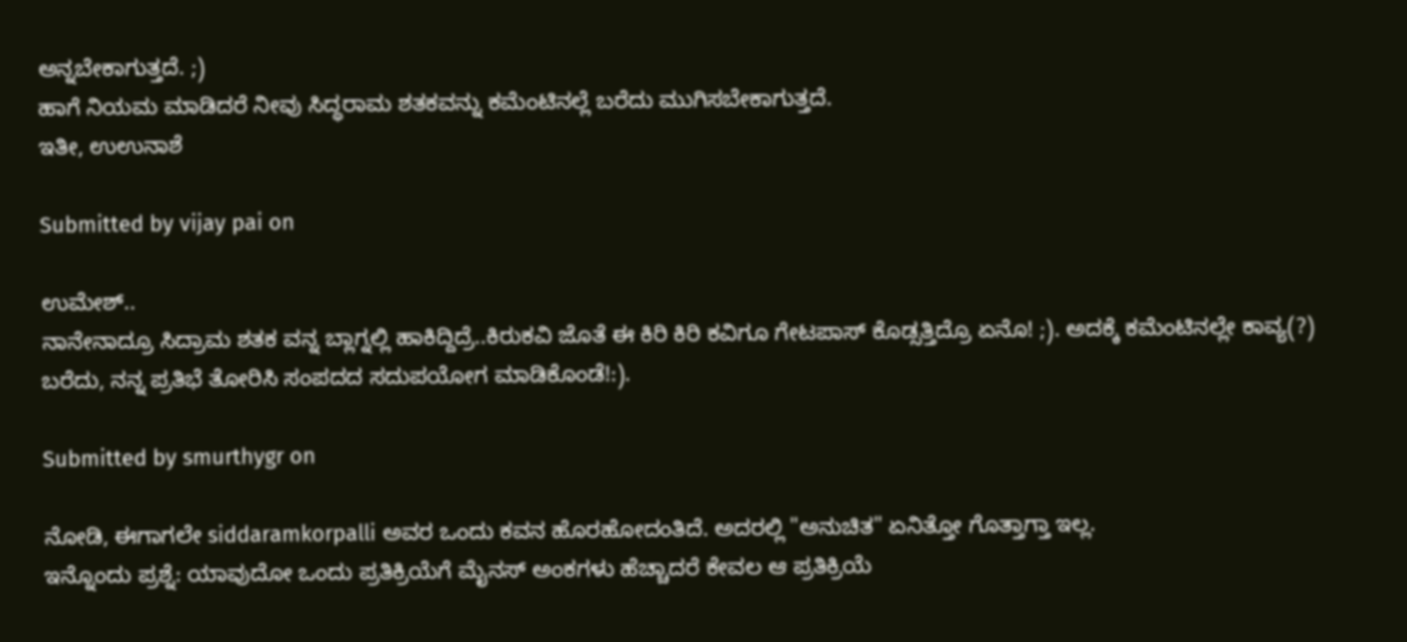ಅನ್ನಬೇಕಾಗುತ್ತದೆ. ;)
ಹಾಗೆ ನಿಯಮ ಮಾಡಿದರೆ ನೀವು ಸಿದ್ಧರಾಮ ಶತಕವನ್ನು ಕಮೆಂಟಿನಲ್ಲೆ ಬರೆದು ಮುಗಿಸಬೇಕಾಗುತ್ತದೆ.
ಇತೀ, ಉಉನಾಶೆ

Submitted by vijay pai on

ಉಮೇಶ್..
ನಾನೇನಾದ್ರೂ ಸಿದ್ರಾಮ ಶತಕ ವನ್ನ ಬ್ಲಾಗ್ನಲ್ಲಿ ಹಾಕಿದ್ದಿದ್ರೆ..ಕಿರುಕವಿ ಜೊತೆ ಈ ಕಿರಿ ಕಿರಿ ಕವಿಗೂ ಗೇಟಪಾಸ್ ಕೊಡ್ಸತ್ತಿದ್ರೊ ಏನೊ! ;). ಅದಕ್ಕೆ ಕಮೆಂಟಿನಲ್ಲೇ ಕಾವ್ಯ(?) ಬರೆದು, ನನ್ನ ಪ್ರತಿಭೆ ತೋರಿಸಿ ಸಂಪದದ ಸದುಪಯೋಗ ಮಾಡಿಕೊಂಡೆ!:).

Submitted by smurthygr on

ನೋಡಿ, ಈಗಾಗಲೇ siddaramkorpalli ಅವರ ಒಂದು ಕವನ ಹೊರಹೋದಂತಿದೆ. ಅದರಲ್ಲಿ "ಅನುಚಿತ" ಏನಿತ್ತೋ ಗೊತ್ತಾಗ್ತಾ ಇಲ್ಲ.
ಇನ್ನೊಂದು ಪ್ರಶ್ನೆ: ಯಾವುದೋ ಒಂದು ಪ್ರತಿಕ್ರಿಯೆಗೆ ಮೈನಸ್ ಅಂಕಗಳು ಹೆಚ್ಚಾದರೆ ಕೇವಲ ಆ ಪ್ರತಿಕ್ರಿಯೆ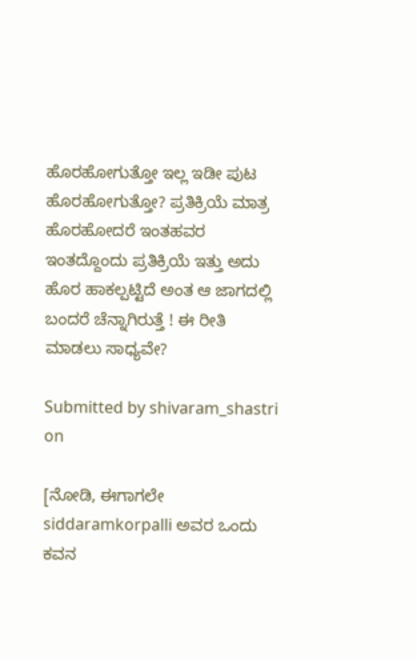ಹೊರಹೋಗುತ್ತೋ ಇಲ್ಲ ಇಡೀ ಪುಟ ಹೊರಹೋಗುತ್ತೋ? ಪ್ರತಿಕ್ರಿಯೆ ಮಾತ್ರ ಹೊರಹೋದರೆ ಇಂತಹವರ ಇಂತದ್ದೊಂದು ಪ್ರತಿಕ್ರಿಯೆ ಇತ್ತು ಅದು ಹೊರ ಹಾಕಲ್ಪಟ್ಟಿದೆ ಅಂತ ಆ ಜಾಗದಲ್ಲಿ ಬಂದರೆ ಚೆನ್ನಾಗಿರುತ್ತೆ ! ಈ ರೀತಿ ಮಾಡಲು ಸಾಧ್ಯವೇ?

Submitted by shivaram_shastri on

[ನೋಡಿ, ಈಗಾಗಲೇ siddaramkorpalli ಅವರ ಒಂದು ಕವನ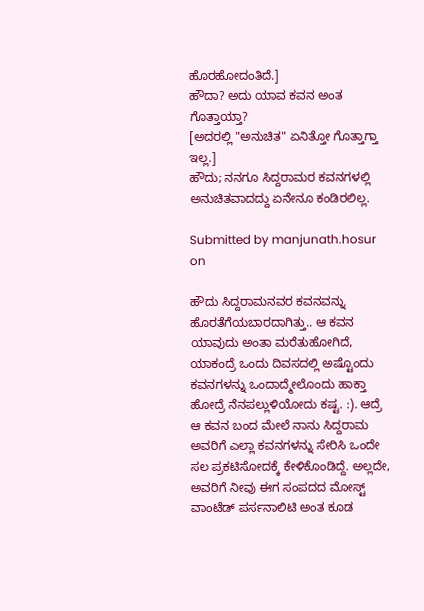ಹೊರಹೋದಂತಿದೆ.]
ಹೌದಾ? ಅದು ಯಾವ ಕವನ ಅಂತ ಗೊತ್ತಾಯ್ತಾ?
[ಅದರಲ್ಲಿ "ಅನುಚಿತ" ಏನಿತ್ತೋ ಗೊತ್ತಾಗ್ತಾ ಇಲ್ಲ.]
ಹೌದು; ನನಗೂ ಸಿದ್ದರಾಮರ ಕವನಗಳಲ್ಲಿ ಅನುಚಿತವಾದದ್ದು ಏನೇನೂ ಕಂಡಿರಲಿಲ್ಲ.

Submitted by manjunath.hosur on

ಹೌದು ಸಿದ್ದರಾಮನವರ ಕವನವನ್ನು ಹೊರತೆಗೆಯಬಾರದಾಗಿತ್ತು.. ಆ ಕವನ ಯಾವುದು ಅಂತಾ ಮರೆತುಹೋಗಿದೆ, ಯಾಕಂದ್ರೆ ಒಂದು ದಿವಸದಲ್ಲಿ ಅಷ್ಟೊಂದು ಕವನಗಳನ್ನು ಒಂದಾದ್ಮೇಲೊಂದು ಹಾಕ್ತಾ ಹೋದ್ರೆ ನೆನಪಲ್ಲುಳಿಯೋದು ಕಷ್ಟ. :). ಆದ್ರೆ ಆ ಕವನ ಬಂದ ಮೇಲೆ ನಾನು ಸಿದ್ದರಾಮ ಅವರಿಗೆ ಎಲ್ಲಾ ಕವನಗಳನ್ನು ಸೇರಿಸಿ ಒಂದೇ ಸಲ ಪ್ರಕಟಿಸೋದಕ್ಕೆ ಕೇಳಿಕೊಂಡಿದ್ದೆ. ಅಲ್ಲದೇ, ಅವರಿಗೆ ನೀವು ಈಗ ಸಂಪದದ ಮೋಸ್ಟ್ ವಾಂಟೆಡ್ ಪರ್ಸನಾಲಿಟಿ ಅಂತ ಕೂಡ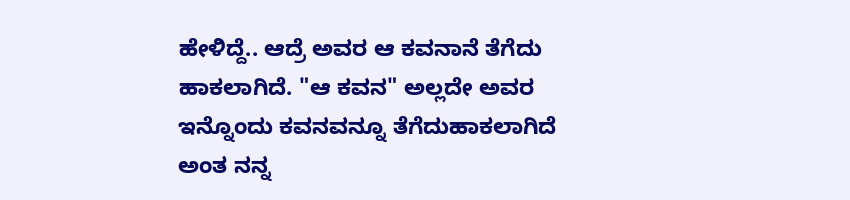ಹೇಳಿದ್ದೆ.. ಆದ್ರೆ ಅವರ ಆ ಕವನಾನೆ ತೆಗೆದು ಹಾಕಲಾಗಿದೆ. "ಆ ಕವನ" ಅಲ್ಲದೇ ಅವರ ಇನ್ನೊಂದು ಕವನವನ್ನೂ ತೆಗೆದುಹಾಕಲಾಗಿದೆ ಅಂತ ನನ್ನ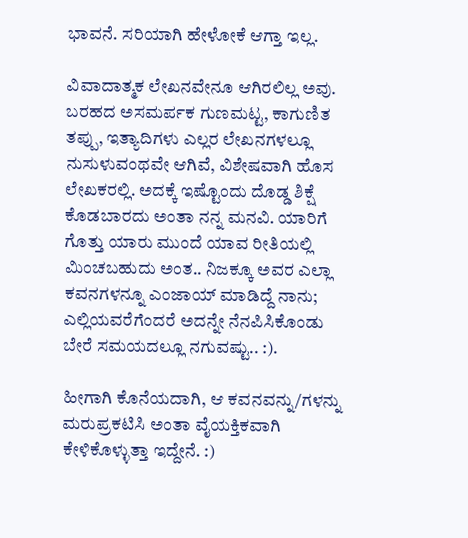ಭಾವನೆ. ಸರಿಯಾಗಿ ಹೇಳೋಕೆ ಆಗ್ತಾ ಇಲ್ಲ.

ವಿವಾದಾತ್ಮಕ ಲೇಖನವೇನೂ ಆಗಿರಲಿಲ್ಲ ಅವು. ಬರಹದ ಅಸಮರ್ಪಕ ಗುಣಮಟ್ಟ, ಕಾಗುಣಿತ ತಪ್ಪು, ಇತ್ಯಾದಿಗಳು ಎಲ್ಲರ ಲೇಖನಗಳಲ್ಲೂ ನುಸುಳುವಂಥವೇ ಆಗಿವೆ, ವಿಶೇಷವಾಗಿ ಹೊಸ ಲೇಖಕರಲ್ಲಿ. ಅದಕ್ಕೆ ಇಷ್ಟೊಂದು ದೊಡ್ಡ ಶಿಕ್ಷೆ ಕೊಡಬಾರದು ಅಂತಾ ನನ್ನ ಮನವಿ. ಯಾರಿಗೆ ಗೊತ್ತು ಯಾರು ಮುಂದೆ ಯಾವ ರೀತಿಯಲ್ಲಿ ಮಿಂಚಬಹುದು ಅಂತ.. ನಿಜಕ್ಕೂ ಅವರ ಎಲ್ಲಾ ಕವನಗಳನ್ನೂ ಎಂಜಾಯ್ ಮಾಡಿದ್ದೆ ನಾನು; ಎಲ್ಲಿಯವರೆಗೆಂದರೆ ಅದನ್ನೇ ನೆನಪಿಸಿಕೊಂಡು ಬೇರೆ ಸಮಯದಲ್ಲೂ ನಗುವಷ್ಟು.. :).

ಹೀಗಾಗಿ ಕೊನೆಯದಾಗಿ, ಆ ಕವನವನ್ನು/ಗಳನ್ನು ಮರುಪ್ರಕಟಿಸಿ ಅಂತಾ ವೈಯಕ್ತಿಕವಾಗಿ ಕೇಳಿಕೊಳ್ಳುತ್ತಾ ಇದ್ದೇನೆ. :)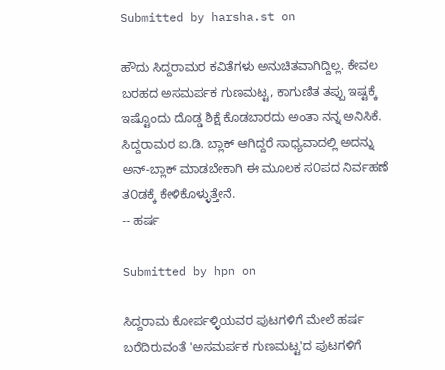Submitted by harsha.st on

ಹೌದು ಸಿದ್ದರಾಮರ ಕವಿತೆಗಳು ಅನುಚಿತವಾಗಿದ್ದಿಲ್ಲ. ಕೇವಲ ಬರಹದ ಅಸಮರ್ಪಕ ಗುಣಮಟ್ಟ, ಕಾಗುಣಿತ ತಪ್ಪು ಇಷ್ಟಕ್ಕೆ ಇಷ್ಟೊಂದು ದೊಡ್ಡ ಶಿಕ್ಷೆ ಕೊಡಬಾರದು ಅಂತಾ ನನ್ನ ಅನಿಸಿಕೆ. ಸಿದ್ದರಾಮರ ಐ.ಡಿ. ಬ್ಲಾಕ್ ಆಗಿದ್ದರೆ ಸಾಧ್ಯವಾದಲ್ಲಿ ಅದನ್ನು ಅನ್-ಬ್ಲಾಕ್ ಮಾಡಬೇಕಾಗಿ ಈ ಮೂಲಕ ಸ೦ಪದ ನಿರ್ವಹಣೆ ತ೦ಡಕ್ಕೆ ಕೇಳಿಕೊಳ್ಳುತ್ತೇನೆ.
-- ಹರ್ಷ

Submitted by hpn on

ಸಿದ್ದರಾಮ ಕೋರ್ಪಳ್ಳಿಯವರ ಪುಟಗಳಿಗೆ ಮೇಲೆ ಹರ್ಷ ಬರೆದಿರುವಂತೆ 'ಅಸಮರ್ಪಕ ಗುಣಮಟ್ಟ'ದ ಪುಟಗಳಿಗೆ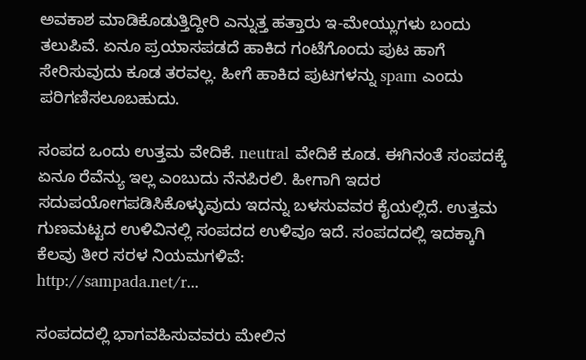ಅವಕಾಶ ಮಾಡಿಕೊಡುತ್ತಿದ್ದೀರಿ ಎನ್ನುತ್ತ ಹತ್ತಾರು ಇ-ಮೇಯ್ಲುಗಳು ಬಂದು ತಲುಪಿವೆ. ಏನೂ ಪ್ರಯಾಸಪಡದೆ ಹಾಕಿದ ಗಂಟೆಗೊಂದು ಪುಟ ಹಾಗೆ ಸೇರಿಸುವುದು ಕೂಡ ತರವಲ್ಲ. ಹೀಗೆ ಹಾಕಿದ ಪುಟಗಳನ್ನು spam ಎಂದು ಪರಿಗಣಿಸಲೂಬಹುದು.

ಸಂಪದ ಒಂದು ಉತ್ತಮ ವೇದಿಕೆ. neutral ವೇದಿಕೆ ಕೂಡ. ಈಗಿನಂತೆ ಸಂಪದಕ್ಕೆ ಏನೂ ರೆವೆನ್ಯು ಇಲ್ಲ ಎಂಬುದು ನೆನಪಿರಲಿ. ಹೀಗಾಗಿ ಇದರ ಸದುಪಯೋಗಪಡಿಸಿಕೊಳ್ಳುವುದು ಇದನ್ನು ಬಳಸುವವರ ಕೈಯಲ್ಲಿದೆ. ಉತ್ತಮ ಗುಣಮಟ್ಟದ ಉಳಿವಿನಲ್ಲಿ ಸಂಪದದ ಉಳಿವೂ ಇದೆ. ಸಂಪದದಲ್ಲಿ ಇದಕ್ಕಾಗಿ ಕೆಲವು ತೀರ ಸರಳ ನಿಯಮಗಳಿವೆ:
http://sampada.net/r...

ಸಂಪದದಲ್ಲಿ ಭಾಗವಹಿಸುವವರು ಮೇಲಿನ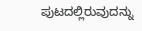ಪುಟದಲ್ಲಿರುವುದನ್ನು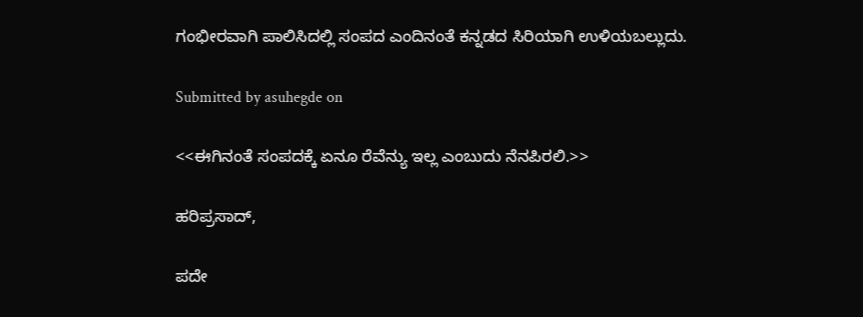ಗಂಭೀರವಾಗಿ ಪಾಲಿಸಿದಲ್ಲಿ ಸಂಪದ ಎಂದಿನಂತೆ ಕನ್ನಡದ ಸಿರಿಯಾಗಿ ಉಳಿಯಬಲ್ಲುದು.

Submitted by asuhegde on

<<ಈಗಿನಂತೆ ಸಂಪದಕ್ಕೆ ಏನೂ ರೆವೆನ್ಯು ಇಲ್ಲ ಎಂಬುದು ನೆನಪಿರಲಿ.>>

ಹರಿಪ್ರಸಾದ್,

ಪದೇ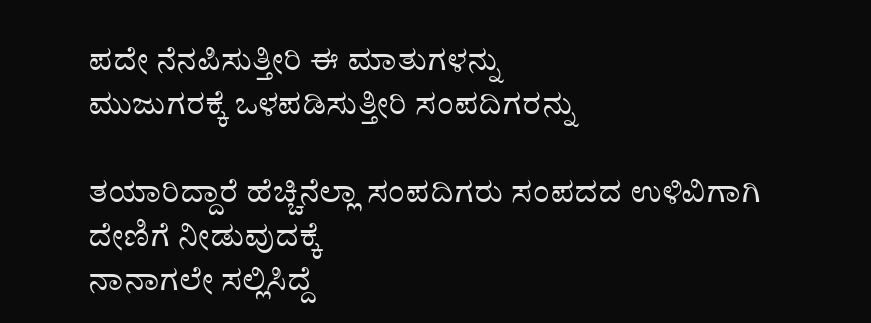ಪದೇ ನೆನಪಿಸುತ್ತೀರಿ ಈ ಮಾತುಗಳನ್ನು
ಮುಜುಗರಕ್ಕೆ ಒಳಪಡಿಸುತ್ತೀರಿ ಸಂಪದಿಗರನ್ನು

ತಯಾರಿದ್ದಾರೆ ಹೆಚ್ಚಿನೆಲ್ಲಾ ಸಂಪದಿಗರು ಸಂಪದದ ಉಳಿವಿಗಾಗಿ ದೇಣಿಗೆ ನೀಡುವುದಕ್ಕೆ
ನಾನಾಗಲೇ ಸಲ್ಲಿಸಿದ್ದೆ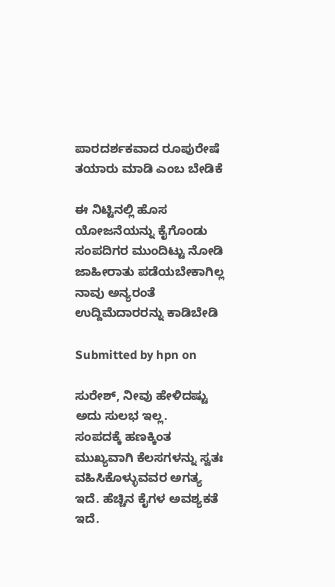ಪಾರದರ್ಶಕವಾದ ರೂಪುರೇಷೆ ತಯಾರು ಮಾಡಿ ಎಂಬ ಬೇಡಿಕೆ

ಈ ನಿಟ್ಟಿನಲ್ಲಿ ಹೊಸ ಯೋಜನೆಯನ್ನು ಕೈಗೊಂಡು ಸಂಪದಿಗರ ಮುಂದಿಟ್ಟು ನೋಡಿ
ಜಾಹೀರಾತು ಪಡೆಯಬೇಕಾಗಿಲ್ಲ ನಾವು ಅನ್ಯರಂತೆ ಉದ್ದಿಮೆದಾರರನ್ನು ಕಾಡಿಬೇಡಿ

Submitted by hpn on

ಸುರೇಶ್, ನೀವು ಹೇಳಿದಷ್ಟು ಅದು ಸುಲಭ ಇಲ್ಲ.
ಸಂಪದಕ್ಕೆ ಹಣಕ್ಕಿಂತ ಮುಖ್ಯವಾಗಿ ಕೆಲಸಗಳನ್ನು ಸ್ವತಃ ವಹಿಸಿಕೊಳ್ಳುವವರ ಅಗತ್ಯ ಇದೆ. ಹೆಚ್ಚಿನ ಕೈಗಳ ಅವಶ್ಯಕತೆ ಇದೆ.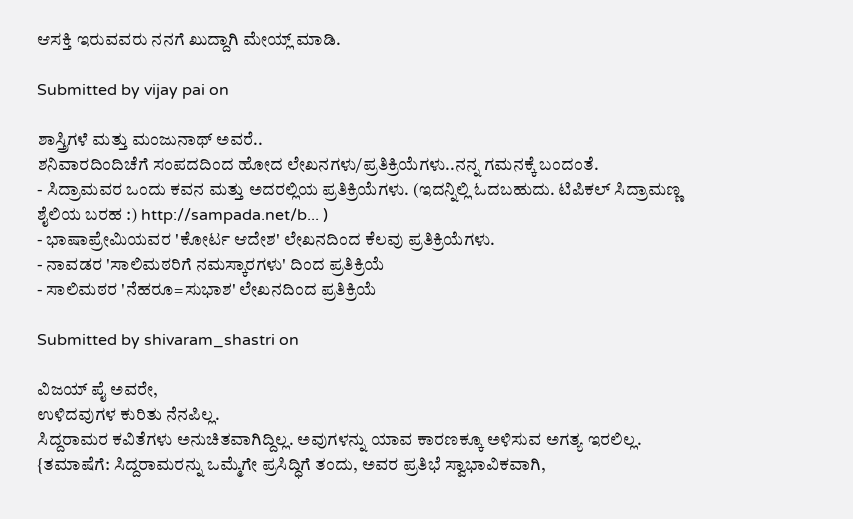ಆಸಕ್ತಿ ಇರುವವರು ನನಗೆ ಖುದ್ದಾಗಿ ಮೇಯ್ಲ್ ಮಾಡಿ.

Submitted by vijay pai on

ಶಾಸ್ತ್ರಿಗಳೆ ಮತ್ತು ಮಂಜುನಾಥ್ ಅವರೆ..
ಶನಿವಾರದಿಂದಿಚೆಗೆ ಸಂಪದದಿಂದ ಹೋದ ಲೇಖನಗಳು/ಪ್ರತಿಕ್ರಿಯೆಗಳು..ನನ್ನ ಗಮನಕ್ಕೆ ಬಂದಂತೆ.
- ಸಿದ್ರಾಮವರ ಒಂದು ಕವನ ಮತ್ತು ಅದರಲ್ಲಿಯ ಪ್ರತಿಕ್ರಿಯೆಗಳು. (ಇದನ್ನಿಲ್ಲಿ ಓದಬಹುದು. ಟಿಪಿಕಲ್ ಸಿದ್ರಾಮಣ್ಣ ಶೈಲಿಯ ಬರಹ :) http://sampada.net/b... )
- ಭಾಷಾಪ್ರೇಮಿಯವರ 'ಕೋರ್ಟ ಆದೇಶ' ಲೇಖನದಿಂದ ಕೆಲವು ಪ್ರತಿಕ್ರಿಯೆಗಳು.
- ನಾವಡರ 'ಸಾಲಿಮಠರಿಗೆ ನಮಸ್ಕಾರಗಳು' ದಿಂದ ಪ್ರತಿಕ್ರಿಯೆ
- ಸಾಲಿಮಠರ 'ನೆಹರೂ=ಸುಭಾಶ' ಲೇಖನದಿಂದ ಪ್ರತಿಕ್ರಿಯೆ

Submitted by shivaram_shastri on

ವಿಜಯ್ ಪೈ ಅವರೇ,
ಉಳಿದವುಗಳ ಕುರಿತು ನೆನಪಿಲ್ಲ.
ಸಿದ್ದರಾಮರ ಕವಿತೆಗಳು ಅನುಚಿತವಾಗಿದ್ದಿಲ್ಲ. ಅವುಗಳನ್ನು ಯಾವ ಕಾರಣಕ್ಕೂ ಅಳಿಸುವ ಅಗತ್ಯ ಇರಲಿಲ್ಲ.
{ತಮಾಷೆಗೆ: ಸಿದ್ದರಾಮರನ್ನು ಒಮ್ಮೆಗೇ ಪ್ರಸಿದ್ಧಿಗೆ ತಂದು, ಅವರ ಪ್ರತಿಭೆ ಸ್ವಾಭಾವಿಕವಾಗಿ,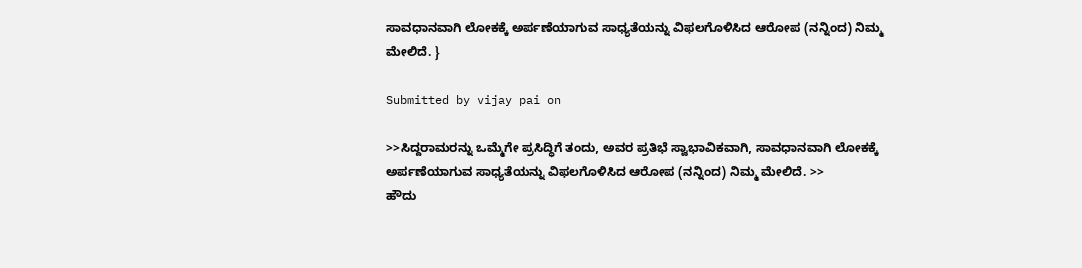ಸಾವಧಾನವಾಗಿ ಲೋಕಕ್ಕೆ ಅರ್ಪಣೆಯಾಗುವ ಸಾಧ್ಯತೆಯನ್ನು ವಿಫಲಗೊಳಿಸಿದ ಆರೋಪ (ನನ್ನಿಂದ) ನಿಮ್ಮ ಮೇಲಿದೆ. }

Submitted by vijay pai on

>>ಸಿದ್ದರಾಮರನ್ನು ಒಮ್ಮೆಗೇ ಪ್ರಸಿದ್ಧಿಗೆ ತಂದು, ಅವರ ಪ್ರತಿಭೆ ಸ್ವಾಭಾವಿಕವಾಗಿ, ಸಾವಧಾನವಾಗಿ ಲೋಕಕ್ಕೆ ಅರ್ಪಣೆಯಾಗುವ ಸಾಧ್ಯತೆಯನ್ನು ವಿಫಲಗೊಳಿಸಿದ ಆರೋಪ (ನನ್ನಿಂದ) ನಿಮ್ಮ ಮೇಲಿದೆ. >>
ಹೌದು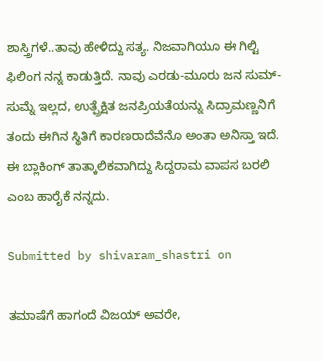ಶಾಸ್ತ್ರಿಗಳೆ..ತಾವು ಹೇಳಿದ್ದು ಸತ್ಯ. ನಿಜವಾಗಿಯೂ ಈ ಗಿಲ್ಟಿ ಫಿಲಿಂಗ ನನ್ನ ಕಾಡುತ್ತಿದೆ. ನಾವು ಎರಡು-ಮೂರು ಜನ ಸುಮ್-ಸುಮ್ನೆ ಇಲ್ಲದ, ಉತ್ಪ್ರೆಕ್ಷಿತ ಜನಪ್ರಿಯತೆಯನ್ನು ಸಿದ್ರಾಮಣ್ಣನಿಗೆ ತಂದು ಈಗಿನ ಸ್ಥಿತಿಗೆ ಕಾರಣರಾದೆವೆನೊ ಅಂತಾ ಅನಿಸ್ತಾ ಇದೆ. ಈ ಬ್ಲಾಕಿಂಗ್ ತಾತ್ಕಾಲಿಕವಾಗಿದ್ದು ಸಿದ್ದರಾಮ ವಾಪಸ ಬರಲಿ ಎಂಬ ಹಾರೈಕೆ ನನ್ನದು.

Submitted by shivaram_shastri on

ತಮಾಷೆಗೆ ಹಾಗಂದೆ ವಿಜಯ್ ಅವರೇ,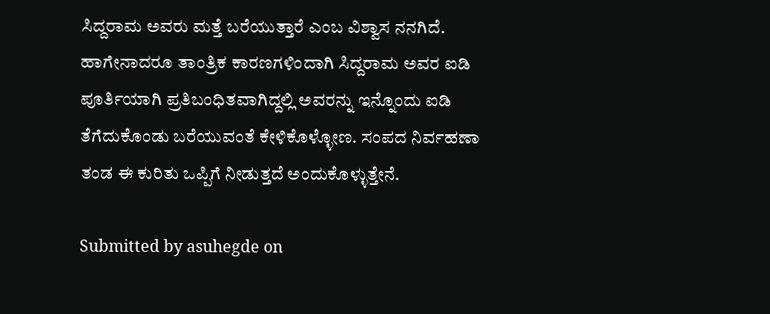ಸಿದ್ದರಾಮ ಅವರು ಮತ್ತೆ ಬರೆಯುತ್ತಾರೆ ಎಂಬ ವಿಶ್ವಾಸ ನನಗಿದೆ.
ಹಾಗೇನಾದರೂ ತಾಂತ್ರಿಕ ಕಾರಣಗಳಿಂದಾಗಿ ಸಿದ್ದರಾಮ ಅವರ ಐಡಿ ಪೂರ್ತಿಯಾಗಿ ಪ್ರತಿಬಂಧಿತವಾಗಿದ್ದಲ್ಲಿ ಅವರನ್ನು ಇನ್ನೊಂದು ಐಡಿ ತೆಗೆದುಕೊಂಡು ಬರೆಯುವಂತೆ ಕೇಳಿಕೊಳ್ಳೋಣ. ಸಂಪದ ನಿರ್ವಹಣಾ ತಂಡ ಈ ಕುರಿತು ಒಪ್ಪಿಗೆ ನೀಡುತ್ತದೆ ಅಂದುಕೊಳ್ಳುತ್ತೇನೆ.

Submitted by asuhegde on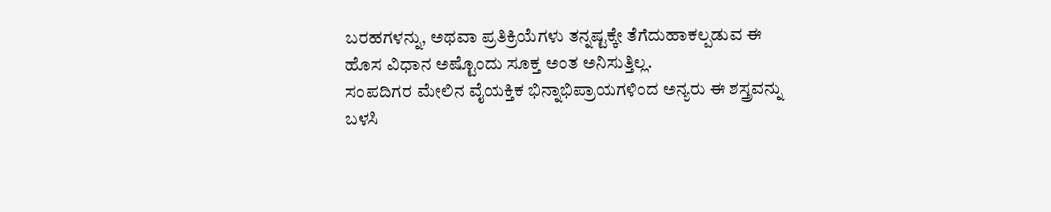ಬರಹಗಳನ್ನು, ಅಥವಾ ಪ್ರತಿಕ್ರಿಯೆಗಳು ತನ್ನಷ್ಟಕ್ಕೇ ತೆಗೆದುಹಾಕಲ್ಪಡುವ ಈ ಹೊಸ ವಿಧಾನ ಅಷ್ಟೊಂದು ಸೂಕ್ತ ಅಂತ ಅನಿಸುತ್ತಿಲ್ಲ.
ಸಂಪದಿಗರ ಮೇಲಿನ ವೈಯಕ್ತಿಕ ಭಿನ್ನಾಭಿಪ್ರಾಯಗಳಿಂದ ಅನ್ಯರು ಈ ಶಸ್ತ್ರವನ್ನು ಬಳಸಿ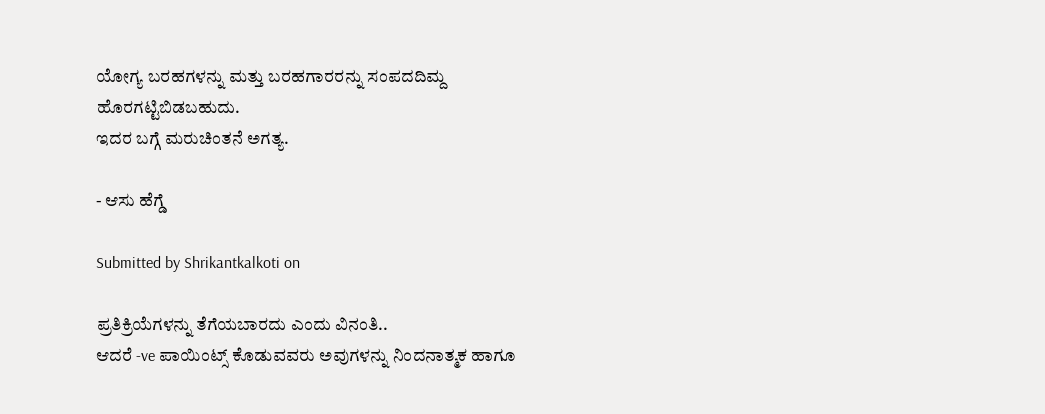ಯೋಗ್ಯ ಬರಹಗಳನ್ನು ಮತ್ತು ಬರಹಗಾರರನ್ನು ಸಂಪದದಿಮ್ದ ಹೊರಗಟ್ಟಿಬಿಡಬಹುದು.
ಇದರ ಬಗ್ಗೆ ಮರುಚಿಂತನೆ ಅಗತ್ಯ.

- ಆಸು ಹೆಗ್ಡೆ

Submitted by Shrikantkalkoti on

ಪ್ರತಿಕ್ರಿಯೆಗಳನ್ನು ತೆಗೆಯಬಾರದು ಎಂದು ವಿನಂತಿ..
ಆದರೆ -ve ಪಾಯಿಂಟ್ಸ್ ಕೊಡುವವರು ಅವುಗಳನ್ನು ನಿಂದನಾತ್ಮಕ ಹಾಗೂ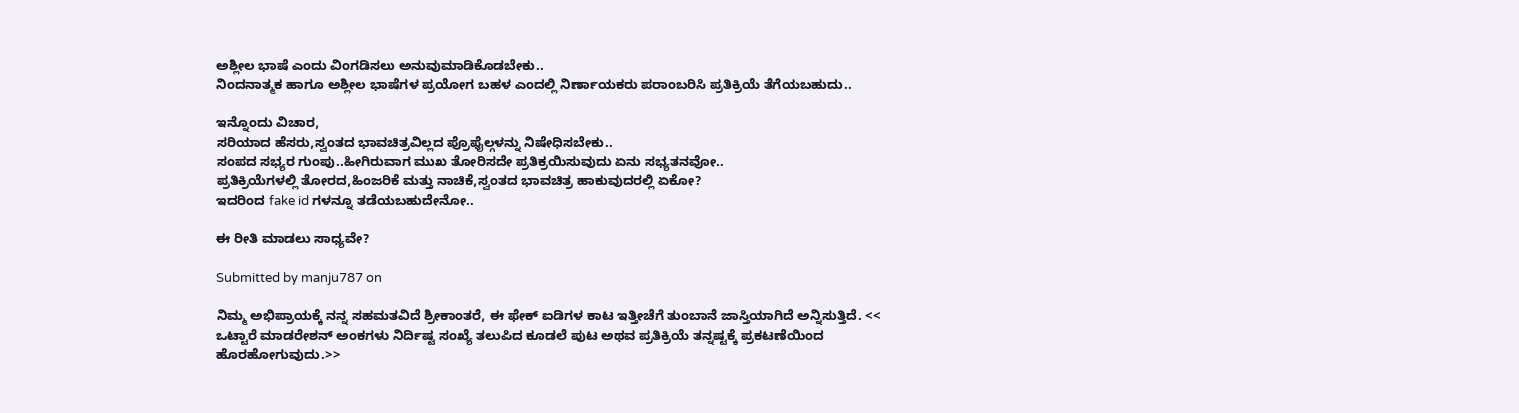ಅಶ್ಲೀಲ ಭಾಷೆ ಎಂದು ವಿಂಗಡಿಸಲು ಅನುವುಮಾಡಿಕೊಡಬೇಕು..
ನಿಂದನಾತ್ಮಕ ಹಾಗೂ ಅಶ್ಲೀಲ ಭಾಷೆಗಳ ಪ್ರಯೋಗ ಬಹಳ ಎಂದಲ್ಲಿ ನಿರ್ಣಾಯಕರು ಪರಾಂಬರಿಸಿ ಪ್ರತಿಕ್ರಿಯೆ ತೆಗೆಯಬಹುದು..

ಇನ್ನೊಂದು ವಿಚಾರ,
ಸರಿಯಾದ ಹೆಸರು,ಸ್ವಂತದ ಭಾವಚಿತ್ರವಿಲ್ಲದ ಪ್ರೊಫೈಲ್ಗಳನ್ನು ನಿಷೇಧಿಸಬೇಕು..
ಸಂಪದ ಸಭ್ಯರ ಗುಂಪು..ಹೀಗಿರುವಾಗ ಮುಖ ತೋರಿಸದೇ ಪ್ರತಿಕ್ರಯಿಸುವುದು ಏನು ಸಭ್ಯತನವೋ..
ಪ್ರತಿಕ್ರಿಯೆಗಳಲ್ಲಿ ತೋರದ,ಹಿಂಜರಿಕೆ ಮತ್ತು ನಾಚಿಕೆ,ಸ್ವಂತದ ಭಾವಚಿತ್ರ ಹಾಕುವುದರಲ್ಲಿ ಏಕೋ?
ಇದರಿಂದ fake id ಗಳನ್ನೂ ತಡೆಯಬಹುದೇನೋ..

ಈ ರೀತಿ ಮಾಡಲು ಸಾಧ್ಯವೇ?

Submitted by manju787 on

ನಿಮ್ಮ ಅಭಿಪ್ರಾಯಕ್ಕೆ ನನ್ನ ಸಹಮತವಿದೆ ಶ್ರೀಕಾಂತರೆ, ಈ ಫೇಕ್ ಐಡಿಗಳ ಕಾಟ ಇತ್ತೀಚೆಗೆ ತುಂಬಾನೆ ಜಾಸ್ತಿಯಾಗಿದೆ ಅನ್ನಿಸುತ್ತಿದೆ. << ಒಟ್ಟಾರೆ ಮಾಡರೇಶನ್ ಅಂಕಗಳು ನಿರ್ದಿಷ್ಟ ಸಂಖ್ಯೆ ತಲುಪಿದ ಕೂಡಲೆ ಪುಟ ಅಥವ ಪ್ರತಿಕ್ರಿಯೆ ತನ್ನಷ್ಟಕ್ಕೆ ಪ್ರಕಟಣೆಯಿಂದ ಹೊರಹೋಗುವುದು.>>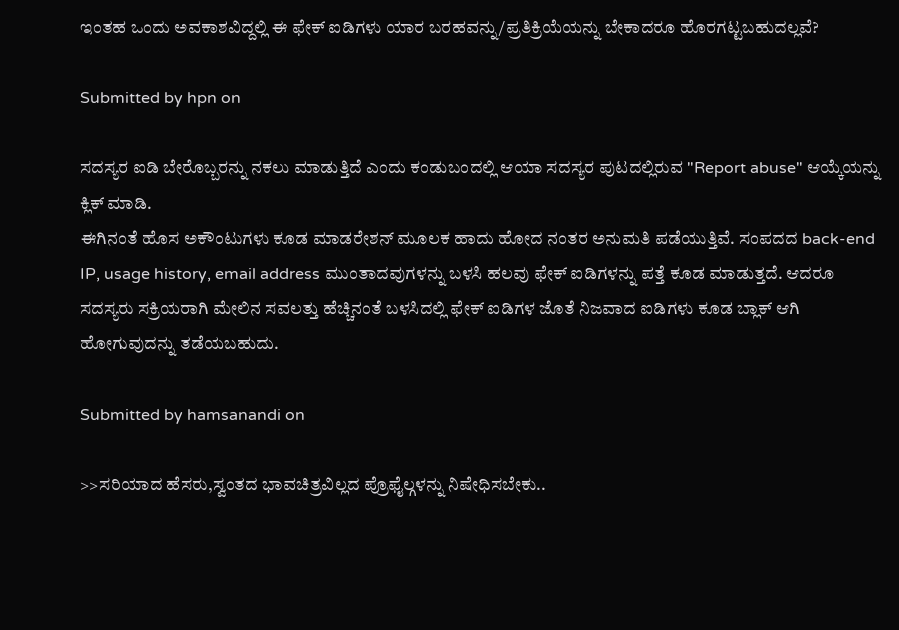ಇಂತಹ ಒಂದು ಅವಕಾಶವಿದ್ದಲ್ಲಿ ಈ ಫೇಕ್ ಐಡಿಗಳು ಯಾರ ಬರಹವನ್ನು/ಪ್ರತಿಕ್ರಿಯೆಯನ್ನು ಬೇಕಾದರೂ ಹೊರಗಟ್ಟಬಹುದಲ್ಲವೆ?

Submitted by hpn on

ಸದಸ್ಯರ ಐಡಿ ಬೇರೊಬ್ಬರನ್ನು ನಕಲು ಮಾಡುತ್ತಿದೆ ಎಂದು ಕಂಡುಬಂದಲ್ಲಿ ಆಯಾ ಸದಸ್ಯರ ಪುಟದಲ್ಲಿರುವ "Report abuse" ಆಯ್ಕೆಯನ್ನು ಕ್ಲಿಕ್ ಮಾಡಿ.
ಈಗಿನಂತೆ ಹೊಸ ಅಕೌಂಟುಗಳು ಕೂಡ ಮಾಡರೇಶನ್ ಮೂಲಕ ಹಾದು ಹೋದ ನಂತರ ಅನುಮತಿ ಪಡೆಯುತ್ತಿವೆ. ಸಂಪದದ back-end IP, usage history, email address ಮುಂತಾದವುಗಳನ್ನು ಬಳಸಿ ಹಲವು ಫೇಕ್ ಐಡಿಗಳನ್ನು ಪತ್ತೆ ಕೂಡ ಮಾಡುತ್ತದೆ. ಆದರೂ ಸದಸ್ಯರು ಸಕ್ರಿಯರಾಗಿ ಮೇಲಿನ ಸವಲತ್ತು ಹೆಚ್ಚಿನಂತೆ ಬಳಸಿದಲ್ಲಿ ಫೇಕ್ ಐಡಿಗಳ ಜೊತೆ ನಿಜವಾದ ಐಡಿಗಳು ಕೂಡ ಬ್ಲಾಕ್ ಆಗಿ ಹೋಗುವುದನ್ನು ತಡೆಯಬಹುದು.

Submitted by hamsanandi on

>>ಸರಿಯಾದ ಹೆಸರು,ಸ್ವಂತದ ಭಾವಚಿತ್ರವಿಲ್ಲದ ಪ್ರೊಫೈಲ್ಗಳನ್ನು ನಿಷೇಧಿಸಬೇಕು..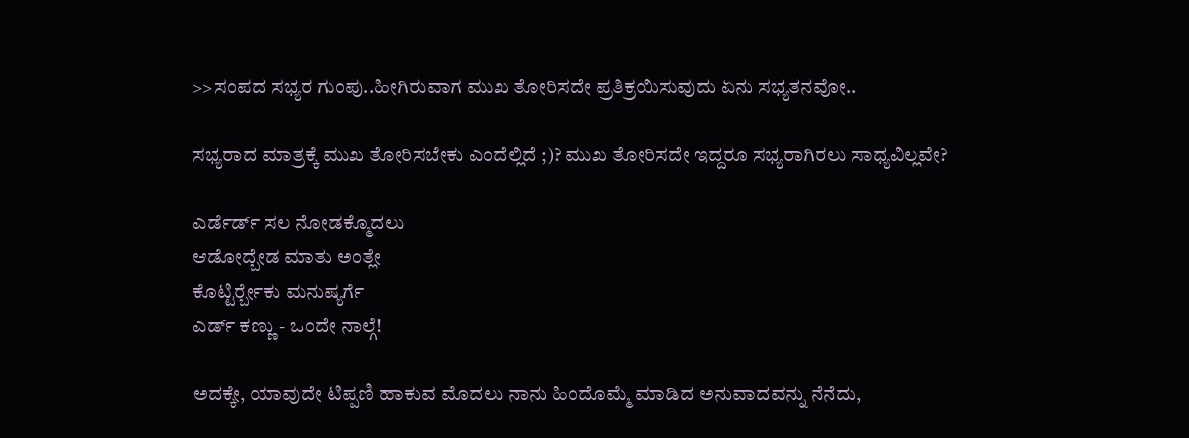>>ಸಂಪದ ಸಭ್ಯರ ಗುಂಪು..ಹೀಗಿರುವಾಗ ಮುಖ ತೋರಿಸದೇ ಪ್ರತಿಕ್ರಯಿಸುವುದು ಏನು ಸಭ್ಯತನವೋ..

ಸಭ್ಯರಾದ ಮಾತ್ರಕ್ಕೆ ಮುಖ ತೋರಿಸಬೇಕು ಎಂದೆಲ್ಲಿದೆ ;)? ಮುಖ ತೋರಿಸದೇ ಇದ್ದರೂ ಸಭ್ಯರಾಗಿರಲು ಸಾಧ್ಯವಿಲ್ಲವೇ?

ಎರ್ಡೆರ್ಡ್ ಸಲ ನೋಡಕ್ಮೊದಲು
ಆಡೋದ್ಬೇಡ ಮಾತು ಅಂತ್ಲೇ
ಕೊಟ್ಟಿರ್ರ್ಬೇಕು ಮನುಷ್ಯರ್ಗೆ
ಎರ್ಡ್ ಕಣ್ಣು - ಒಂದೇ ನಾಲ್ಗೆ!

ಅದಕ್ಕೇ, ಯಾವುದೇ ಟಿಪ್ಪಣಿ ಹಾಕುವ ಮೊದಲು ನಾನು ಹಿಂದೊಮ್ಮೆ ಮಾಡಿದ ಅನುವಾದವನ್ನು ನೆನೆದು,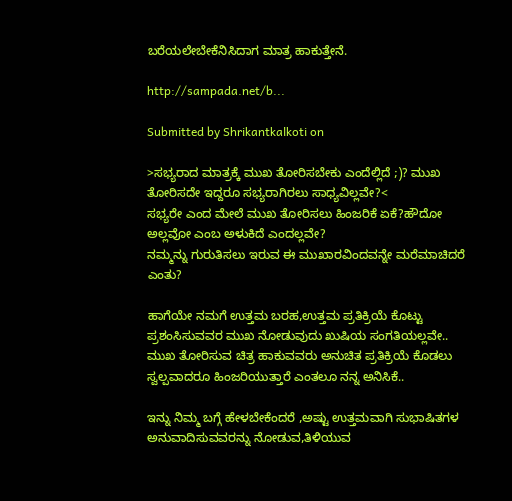ಬರೆಯಲೇಬೇಕೆನಿಸಿದಾಗ ಮಾತ್ರ ಹಾಕುತ್ತೇನೆ.

http://sampada.net/b...

Submitted by Shrikantkalkoti on

>ಸಭ್ಯರಾದ ಮಾತ್ರಕ್ಕೆ ಮುಖ ತೋರಿಸಬೇಕು ಎಂದೆಲ್ಲಿದೆ ;)? ಮುಖ ತೋರಿಸದೇ ಇದ್ದರೂ ಸಭ್ಯರಾಗಿರಲು ಸಾಧ್ಯವಿಲ್ಲವೇ?<
ಸಭ್ಯರೇ ಎಂದ ಮೇಲೆ ಮುಖ ತೋರಿಸಲು ಹಿಂಜರಿಕೆ ಏಕೆ?ಹೌದೋ ಅಲ್ಲವೋ ಎಂಬ ಅಳುಕಿದೆ ಎಂದಲ್ಲವೇ?
ನಮ್ಮನ್ನು ಗುರುತಿಸಲು ಇರುವ ಈ ಮುಖಾರವಿಂದವನ್ನೇ ಮರೆಮಾಚಿದರೆ ಎಂತು?

ಹಾಗೆಯೇ ನಮಗೆ ಉತ್ತಮ ಬರಹ,ಉತ್ತಮ ಪ್ರತಿಕ್ರಿಯೆ ಕೊಟ್ಟು ಪ್ರಶಂಸಿಸುವವರ ಮುಖ ನೋಡುವುದು ಖುಷಿಯ ಸಂಗತಿಯಲ್ಲವೇ..
ಮುಖ ತೋರಿಸುವ ಚಿತ್ರ ಹಾಕುವವರು ಅನುಚಿತ ಪ್ರತಿಕ್ರಿಯೆ ಕೊಡಲು ಸ್ವಲ್ಪವಾದರೂ ಹಿಂಜರಿಯುತ್ತಾರೆ ಎಂತಲೂ ನನ್ನ ಅನಿಸಿಕೆ..

ಇನ್ನು ನಿಮ್ಮ ಬಗ್ಗೆ ಹೇಳಬೇಕೆಂದರೆ ,ಅಷ್ಟು ಉತ್ತಮವಾಗಿ ಸುಭಾಷಿತಗಳ ಅನುವಾದಿಸುವವರನ್ನು ನೋಡುವ,ತಿಳಿಯುವ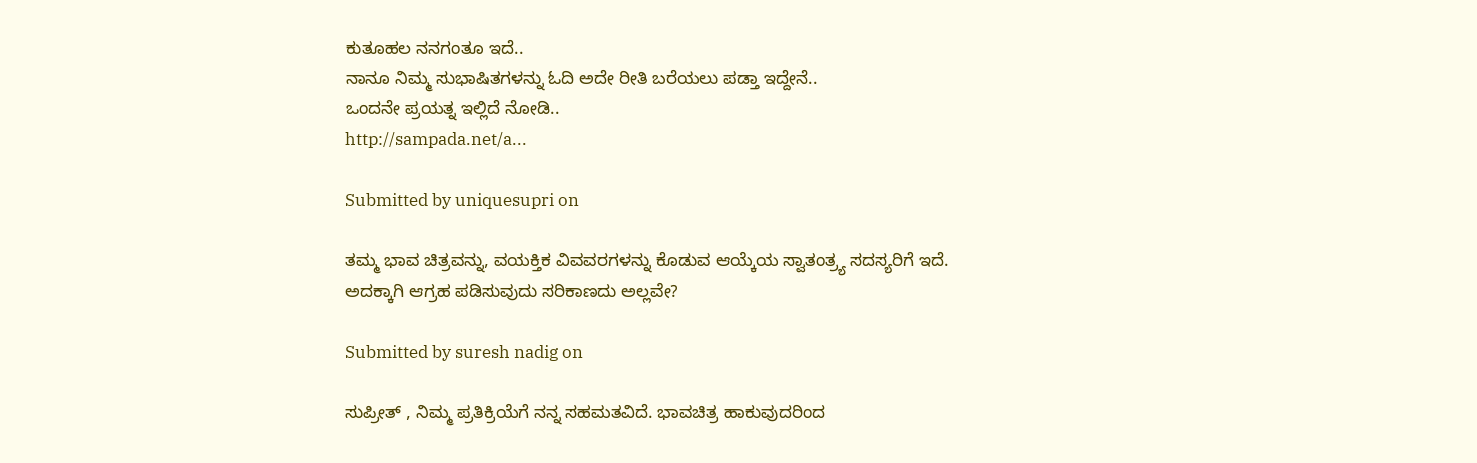ಕುತೂಹಲ ನನಗಂತೂ ಇದೆ..
ನಾನೂ ನಿಮ್ಮ ಸುಭಾಷಿತಗಳನ್ನು ಓದಿ ಅದೇ ರೀತಿ ಬರೆಯಲು ಪಡ್ತಾ ಇದ್ದೇನೆ..
ಒಂದನೇ ಪ್ರಯತ್ನ ಇಲ್ಲಿದೆ ನೋಡಿ..
http://sampada.net/a...

Submitted by uniquesupri on

ತಮ್ಮ ಭಾವ ಚಿತ್ರವನ್ನು, ವಯಕ್ತಿಕ ವಿವವರಗಳನ್ನು ಕೊಡುವ ಆಯ್ಕೆಯ ಸ್ವಾತಂತ್ರ್ಯ ಸದಸ್ಯರಿಗೆ ಇದೆ. ಅದಕ್ಕಾಗಿ ಆಗ್ರಹ ಪಡಿಸುವುದು ಸರಿಕಾಣದು ಅಲ್ಲವೇ?

Submitted by suresh nadig on

ಸುಪ್ರೀತ್ , ನಿಮ್ಮ ಪ್ರತಿಕ್ರಿಯೆಗೆ ನನ್ನ ಸಹಮತವಿದೆ. ಭಾವಚಿತ್ರ ಹಾಕುವುದರಿಂದ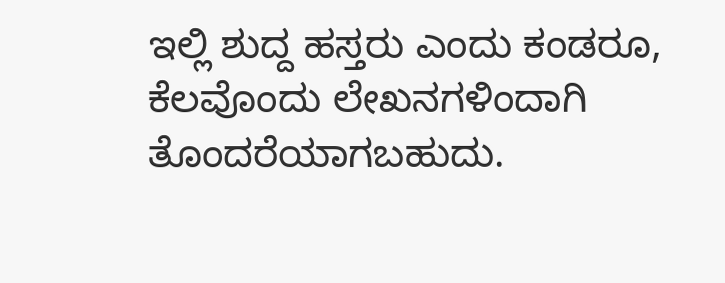ಇಲ್ಲಿ ಶುದ್ದ ಹಸ್ತರು ಎಂದು ಕಂಡರೂ, ಕೆಲವೊಂದು ಲೇಖನಗಳಿಂದಾಗಿ ತೊಂದರೆಯಾಗಬಹುದು.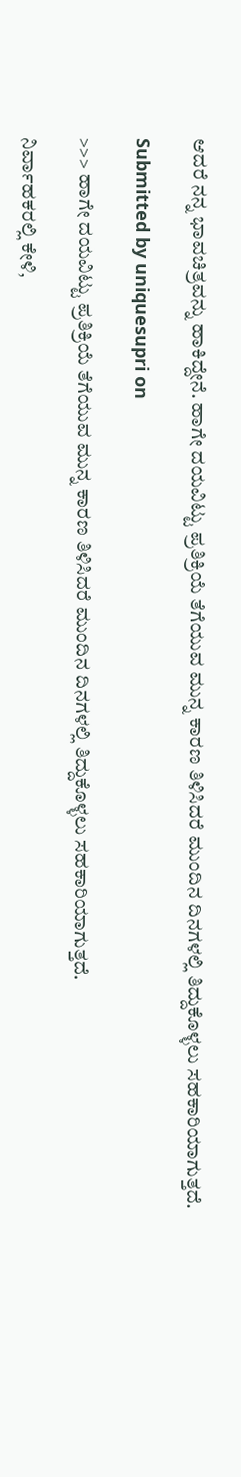ಆದರೆ ನನ್ನ ಭಾವಚಿತ್ರವನ್ನು ಹಾಕಿದ್ದೇನೆ. ಹಾಗೇ ದಯವಿಟ್ಟು ಪ್ರತಿಕ್ರಿಯೆ ತೆಗೆಯುವ ಮುನ್ನ ಕಾರಣ ತಿಳಿಸಿದರೆ ಮುಂದಿನ ದಿನಗಳಲ್ಲಿ ತಿದ್ದುಕೊಳ್ಳಲು ಸಹಕಾರಿಯಾಗುತ್ತದೆ.

Submitted by uniquesupri on

>>> ಹಾಗೇ ದಯವಿಟ್ಟು ಪ್ರತಿಕ್ರಿಯೆ ತೆಗೆಯುವ ಮುನ್ನ ಕಾರಣ ತಿಳಿಸಿದರೆ ಮುಂದಿನ ದಿನಗಳಲ್ಲಿ ತಿದ್ದುಕೊಳ್ಳಲು ಸಹಕಾರಿಯಾಗುತ್ತದೆ.

ನಿರ್ವಾಹಕರಲ್ಲಿ ಕೇಳಿ,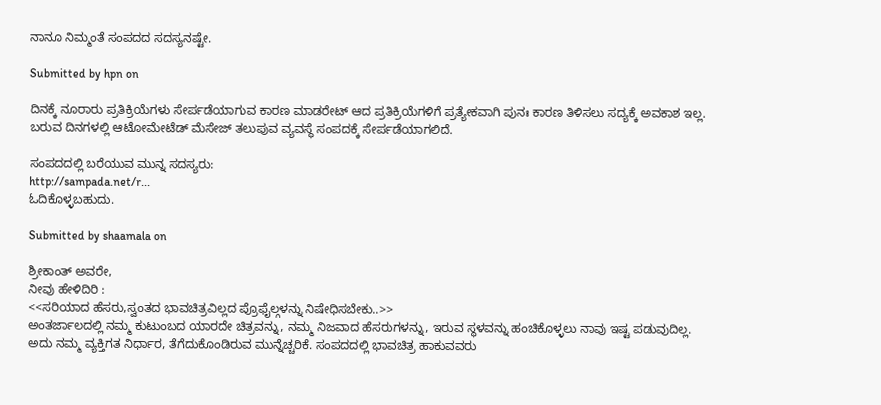ನಾನೂ ನಿಮ್ಮಂತೆ ಸಂಪದದ ಸದಸ್ಯನಷ್ಟೇ.

Submitted by hpn on

ದಿನಕ್ಕೆ ನೂರಾರು ಪ್ರತಿಕ್ರಿಯೆಗಳು ಸೇರ್ಪಡೆಯಾಗುವ ಕಾರಣ ಮಾಡರೇಟ್ ಆದ ಪ್ರತಿಕ್ರಿಯೆಗಳಿಗೆ ಪ್ರತ್ಯೇಕವಾಗಿ ಪುನಃ ಕಾರಣ ತಿಳಿಸಲು ಸದ್ಯಕ್ಕೆ ಅವಕಾಶ ಇಲ್ಲ. ಬರುವ ದಿನಗಳಲ್ಲಿ ಆಟೋಮೇಟೆಡ್ ಮೆಸೇಜ್ ತಲುಪುವ ವ್ಯವಸ್ಥೆ ಸಂಪದಕ್ಕೆ ಸೇರ್ಪಡೆಯಾಗಲಿದೆ.

ಸಂಪದದಲ್ಲಿ ಬರೆಯುವ ಮುನ್ನ ಸದಸ್ಯರು:
http://sampada.net/r...
ಓದಿಕೊಳ್ಳಬಹುದು.

Submitted by shaamala on

ಶ್ರೀಕಾಂತ್ ಅವರೇ,
ನೀವು ಹೇಳಿದಿರಿ :
<<ಸರಿಯಾದ ಹೆಸರು,ಸ್ವಂತದ ಭಾವಚಿತ್ರವಿಲ್ಲದ ಪ್ರೊಫೈಲ್ಗಳನ್ನು ನಿಷೇಧಿಸಬೇಕು..>>
ಅಂತರ್ಜಾಲದಲ್ಲಿ ನಮ್ಮ ಕುಟುಂಬದ ಯಾರದೇ ಚಿತ್ರವನ್ನು, ನಮ್ಮ ನಿಜವಾದ ಹೆಸರುಗಳನ್ನು, ಇರುವ ಸ್ಥಳವನ್ನು ಹಂಚಿಕೊಳ್ಳಲು ನಾವು ಇಷ್ಟ ಪಡುವುದಿಲ್ಲ. ಅದು ನಮ್ಮ ವ್ಯಕ್ತಿಗತ ನಿರ್ಧಾರ, ತೆಗೆದುಕೊಂಡಿರುವ ಮುನ್ನೆಚ್ಚರಿಕೆ. ಸಂಪದದಲ್ಲಿ ಭಾವಚಿತ್ರ ಹಾಕುವವರು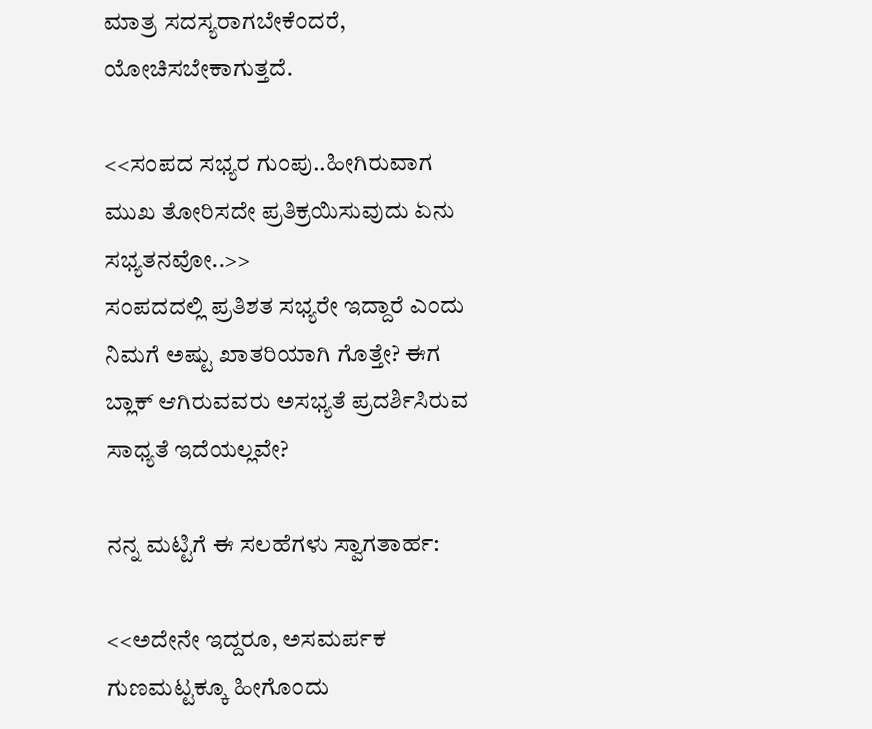ಮಾತ್ರ ಸದಸ್ಯರಾಗಬೇಕೆಂದರೆ, ಯೋಚಿಸಬೇಕಾಗುತ್ತದೆ.

<<ಸಂಪದ ಸಭ್ಯರ ಗುಂಪು..ಹೀಗಿರುವಾಗ ಮುಖ ತೋರಿಸದೇ ಪ್ರತಿಕ್ರಯಿಸುವುದು ಏನು ಸಭ್ಯತನವೋ..>>
ಸಂಪದದಲ್ಲಿ ಪ್ರತಿಶತ ಸಭ್ಯರೇ ಇದ್ದಾರೆ ಎಂದು ನಿಮಗೆ ಅಷ್ಟು ಖಾತರಿಯಾಗಿ ಗೊತ್ತೇ? ಈಗ ಬ್ಲಾಕ್ ಆಗಿರುವವರು ಅಸಭ್ಯತೆ ಪ್ರದರ್ಶಿಸಿರುವ ಸಾಧ್ಯತೆ ಇದೆಯಲ್ಲವೇ?

ನನ್ನ ಮಟ್ಟಿಗೆ ಈ ಸಲಹೆಗಳು ಸ್ವಾಗತಾರ್ಹ:

<<ಅದೇನೇ ಇದ್ದರೂ, ಅಸಮರ್ಪಕ ಗುಣಮಟ್ಟಕ್ಕೂ ಹೀಗೊಂದು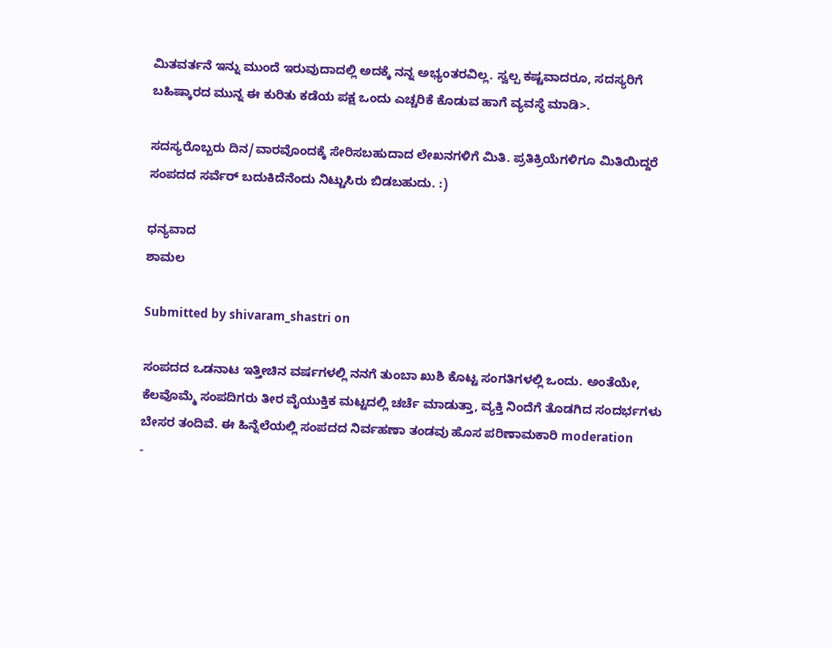ಮಿತವರ್ತನೆ ಇನ್ನು ಮುಂದೆ ಇರುವುದಾದಲ್ಲಿ ಅದಕ್ಕೆ ನನ್ನ ಅಭ್ಯಂತರವಿಲ್ಲ. ಸ್ವಲ್ಪ ಕಷ್ಟವಾದರೂ, ಸದಸ್ಯರಿಗೆ ಬಹಿಷ್ಕಾರದ ಮುನ್ನ ಈ ಕುರಿತು ಕಡೆಯ ಪಕ್ಷ ಒಂದು ಎಚ್ಚರಿಕೆ ಕೊಡುವ ಹಾಗೆ ವ್ಯವಸ್ಥೆ ಮಾಡಿ>.

ಸದಸ್ಯರೊಬ್ಬರು ದಿನ/ವಾರವೊಂದಕ್ಕೆ ಸೇರಿಸಬಹುದಾದ ಲೇಖನಗಳಿಗೆ ಮಿತಿ. ಪ್ರತಿಕ್ರಿಯೆಗಳಿಗೂ ಮಿತಿಯಿದ್ದರೆ ಸಂಪದದ ಸರ್ವೆರ್ ಬದುಕಿದೆನೆಂದು ನಿಟ್ಟುಸಿರು ಬಿಡಬಹುದು. :)

ಧನ್ಯವಾದ
ಶಾಮಲ

Submitted by shivaram_shastri on

ಸಂಪದದ ಒಡನಾಟ ಇತ್ತೀಚಿನ ವರ್ಷಗಳಲ್ಲಿ ನನಗೆ ತುಂಬಾ ಖುಶಿ ಕೊಟ್ಟ ಸಂಗತಿಗಳಲ್ಲಿ ಒಂದು. ಅಂತೆಯೇ, ಕೆಲವೊಮ್ಮೆ ಸಂಪದಿಗರು ತೀರ ವೈಯುಕ್ತಿಕ ಮಟ್ಟದಲ್ಲಿ ಚರ್ಚೆ ಮಾಡುತ್ತಾ, ವ್ಯಕ್ತಿ ನಿಂದೆಗೆ ತೊಡಗಿದ ಸಂದರ್ಭಗಳು ಬೇಸರ ತಂದಿವೆ. ಈ ಹಿನ್ನೆಲೆಯಲ್ಲಿ ಸಂಪದದ ನಿರ್ವಹಣಾ ತಂಡವು ಹೊಸ ಪರಿಣಾಮಕಾರಿ moderation
-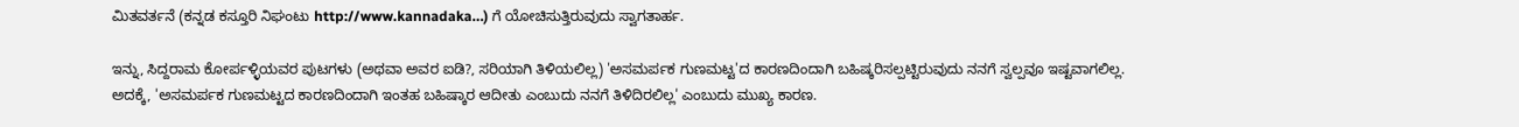ಮಿತವರ್ತನೆ (ಕನ್ನಡ ಕಸ್ತೂರಿ ನಿಘಂಟು http://www.kannadaka...) ಗೆ ಯೋಚಿಸುತ್ತಿರುವುದು ಸ್ವಾಗತಾರ್ಹ.

ಇನ್ನು, ಸಿದ್ದರಾಮ ಕೋರ್ಪಳ್ಳಿಯವರ ಪುಟಗಳು (ಅಥವಾ ಅವರ ಐಡಿ?, ಸರಿಯಾಗಿ ತಿಳಿಯಲಿಲ್ಲ) 'ಅಸಮರ್ಪಕ ಗುಣಮಟ್ಟ'ದ ಕಾರಣದಿಂದಾಗಿ ಬಹಿಷ್ಕರಿಸಲ್ಪಟ್ಟಿರುವುದು ನನಗೆ ಸ್ವಲ್ಪವೂ ಇಷ್ಟವಾಗಲಿಲ್ಲ. ಅದಕ್ಕೆ, 'ಅಸಮರ್ಪಕ ಗುಣಮಟ್ಟದ ಕಾರಣದಿಂದಾಗಿ ಇಂತಹ ಬಹಿಷ್ಕಾರ ಆದೀತು ಎಂಬುದು ನನಗೆ ತಿಳಿದಿರಲಿಲ್ಲ' ಎಂಬುದು ಮುಖ್ಯ ಕಾರಣ.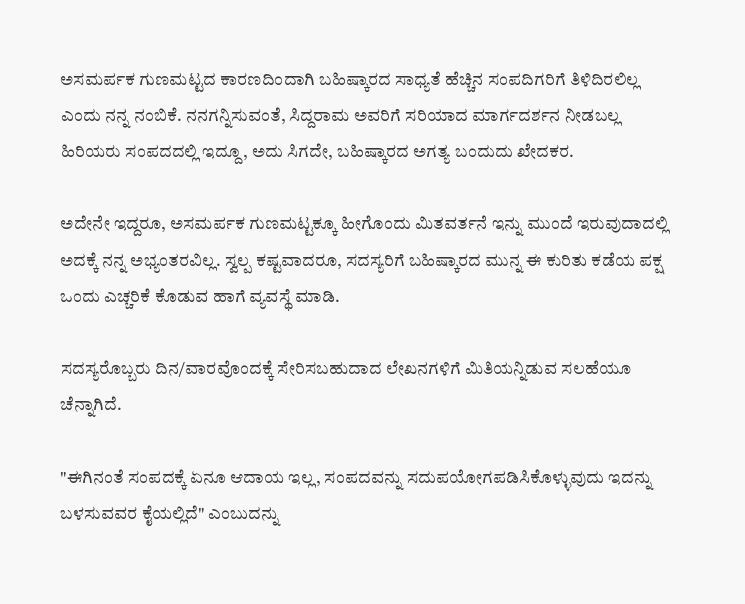ಅಸಮರ್ಪಕ ಗುಣಮಟ್ಟದ ಕಾರಣದಿಂದಾಗಿ ಬಹಿಷ್ಕಾರದ ಸಾಧ್ಯತೆ ಹೆಚ್ಚಿನ ಸಂಪದಿಗರಿಗೆ ತಿಳಿದಿರಲಿಲ್ಲ ಎಂದು ನನ್ನ ನಂಬಿಕೆ. ನನಗನ್ನಿಸುವಂತೆ, ಸಿದ್ದರಾಮ ಅವರಿಗೆ ಸರಿಯಾದ ಮಾರ್ಗದರ್ಶನ ನೀಡಬಲ್ಲ ಹಿರಿಯರು ಸಂಪದದಲ್ಲಿ ಇದ್ದೂ, ಅದು ಸಿಗದೇ, ಬಹಿಷ್ಕಾರದ ಅಗತ್ಯ ಬಂದುದು ಖೇದಕರ.

ಅದೇನೇ ಇದ್ದರೂ, ಅಸಮರ್ಪಕ ಗುಣಮಟ್ಟಕ್ಕೂ ಹೀಗೊಂದು ಮಿತವರ್ತನೆ ಇನ್ನು ಮುಂದೆ ಇರುವುದಾದಲ್ಲಿ ಅದಕ್ಕೆ ನನ್ನ ಅಭ್ಯಂತರವಿಲ್ಲ. ಸ್ವಲ್ಪ ಕಷ್ಟವಾದರೂ, ಸದಸ್ಯರಿಗೆ ಬಹಿಷ್ಕಾರದ ಮುನ್ನ ಈ ಕುರಿತು ಕಡೆಯ ಪಕ್ಷ ಒಂದು ಎಚ್ಚರಿಕೆ ಕೊಡುವ ಹಾಗೆ ವ್ಯವಸ್ಥೆ ಮಾಡಿ.

ಸದಸ್ಯರೊಬ್ಬರು ದಿನ/ವಾರವೊಂದಕ್ಕೆ ಸೇರಿಸಬಹುದಾದ ಲೇಖನಗಳಿಗೆ ಮಿತಿಯನ್ನಿಡುವ ಸಲಹೆಯೂ ಚೆನ್ನಾಗಿದೆ.

"ಈಗಿನಂತೆ ಸಂಪದಕ್ಕೆ ಏನೂ ಆದಾಯ ಇಲ್ಲ, ಸಂಪದವನ್ನು ಸದುಪಯೋಗಪಡಿಸಿಕೊಳ್ಳುವುದು ಇದನ್ನು ಬಳಸುವವರ ಕೈಯಲ್ಲಿದೆ" ಎಂಬುದನ್ನು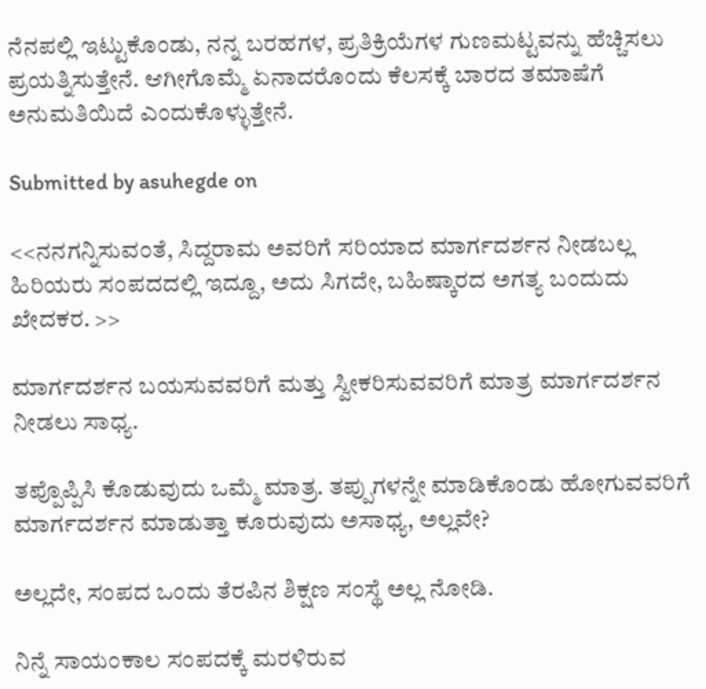ನೆನಪಲ್ಲಿ ಇಟ್ಟುಕೊಂಡು, ನನ್ನ ಬರಹಗಳ, ಪ್ರತಿಕ್ರಿಯೆಗಳ ಗುಣಮಟ್ಟವನ್ನು ಹೆಚ್ಚಿಸಲು ಪ್ರಯತ್ನಿಸುತ್ತೇನೆ. ಆಗೀಗೊಮ್ಮೆ ಏನಾದರೊಂದು ಕೆಲಸಕ್ಕೆ ಬಾರದ ತಮಾಷೆಗೆ ಅನುಮತಿಯಿದೆ ಎಂದುಕೊಳ್ಳುತ್ತೇನೆ.

Submitted by asuhegde on

<<ನನಗನ್ನಿಸುವಂತೆ, ಸಿದ್ದರಾಮ ಅವರಿಗೆ ಸರಿಯಾದ ಮಾರ್ಗದರ್ಶನ ನೀಡಬಲ್ಲ ಹಿರಿಯರು ಸಂಪದದಲ್ಲಿ ಇದ್ದೂ, ಅದು ಸಿಗದೇ, ಬಹಿಷ್ಕಾರದ ಅಗತ್ಯ ಬಂದುದು ಖೇದಕರ. >>

ಮಾರ್ಗದರ್ಶನ ಬಯಸುವವರಿಗೆ ಮತ್ತು ಸ್ವೀಕರಿಸುವವರಿಗೆ ಮಾತ್ರ ಮಾರ್ಗದರ್ಶನ ನೀಡಲು ಸಾಧ್ಯ.

ತಪ್ಪೊಪ್ಪಿಸಿ ಕೊಡುವುದು ಒಮ್ಮೆ ಮಾತ್ರ. ತಪ್ಪುಗಳನ್ನೇ ಮಾಡಿಕೊಂಡು ಹೋಗುವವರಿಗೆ ಮಾರ್ಗದರ್ಶನ ಮಾಡುತ್ತಾ ಕೂರುವುದು ಅಸಾಧ್ಯ, ಅಲ್ಲವೇ?

ಅಲ್ಲದೇ, ಸಂಪದ ಒಂದು ತೆರಪಿನ ಶಿಕ್ಷಣ ಸಂಸ್ಥೆ ಅಲ್ಲ ನೋಡಿ.

ನಿನ್ನೆ ಸಾಯಂಕಾಲ ಸಂಪದಕ್ಕೆ ಮರಳಿರುವ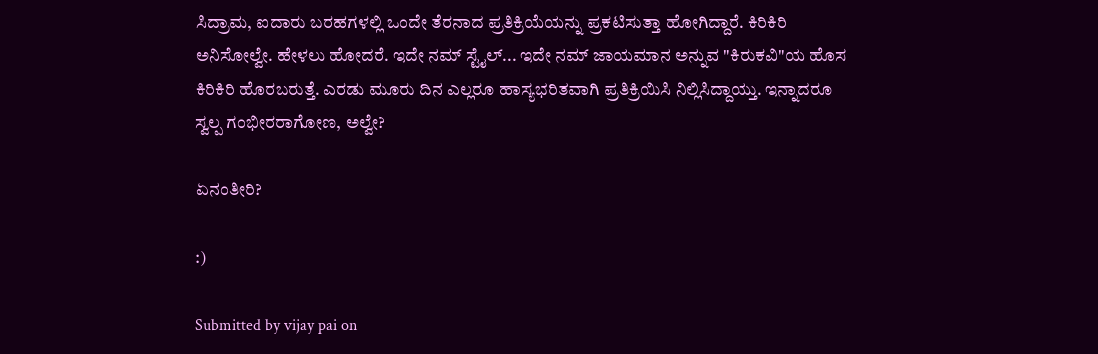ಸಿದ್ರಾಮ, ಐದಾರು ಬರಹಗಳಲ್ಲಿ ಒಂದೇ ತೆರನಾದ ಪ್ರತಿಕ್ರಿಯೆಯನ್ನು ಪ್ರಕಟಿಸುತ್ತಾ ಹೋಗಿದ್ದಾರೆ. ಕಿರಿಕಿರಿ ಅನಿಸೋಲ್ವೇ. ಹೇಳಲು ಹೋದರೆ. ಇದೇ ನಮ್ ಸ್ಟೈಲ್... ಇದೇ ನಮ್ ಜಾಯಮಾನ ಅನ್ನುವ "ಕಿರುಕವಿ"ಯ ಹೊಸ ಕಿರಿಕಿರಿ ಹೊರಬರುತ್ತೆ. ಎರಡು ಮೂರು ದಿನ ಎಲ್ಲರೂ ಹಾಸ್ಯಭರಿತವಾಗಿ ಪ್ರತಿಕ್ರಿಯಿಸಿ ನಿಲ್ಲಿಸಿದ್ದಾಯ್ತು. ಇನ್ನಾದರೂ ಸ್ವಲ್ಪ ಗಂಭೀರರಾಗೋಣ, ಅಲ್ವೇ?

ಏನಂತೀರಿ?

:)

Submitted by vijay pai on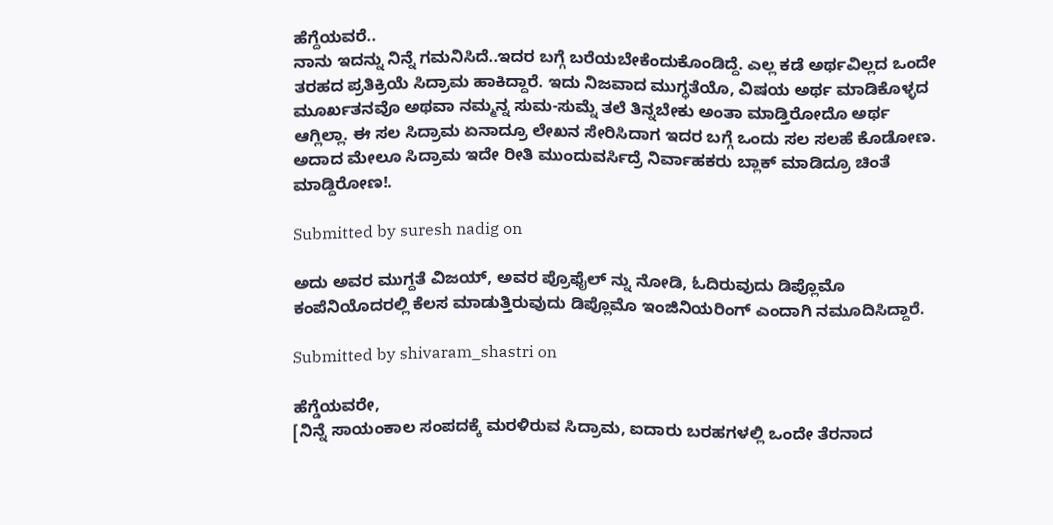ಹೆಗ್ದೆಯವರೆ..
ನಾನು ಇದನ್ನು ನಿನ್ನೆ ಗಮನಿಸಿದೆ..ಇದರ ಬಗ್ಗೆ ಬರೆಯಬೇಕೆಂದುಕೊಂಡಿದ್ದೆ. ಎಲ್ಲ ಕಡೆ ಅರ್ಥವಿಲ್ಲದ ಒಂದೇ ತರಹದ ಪ್ರತಿಕ್ರಿಯೆ ಸಿದ್ರಾಮ ಹಾಕಿದ್ದಾರೆ. ಇದು ನಿಜವಾದ ಮುಗ್ಧತೆಯೊ, ವಿಷಯ ಅರ್ಥ ಮಾಡಿಕೊಳ್ಳದ ಮೂರ್ಖತನವೊ ಅಥವಾ ನಮ್ಮನ್ನ ಸುಮ-ಸುಮ್ನೆ ತಲೆ ತಿನ್ನಬೇಕು ಅಂತಾ ಮಾಡ್ತಿರೋದೊ ಅರ್ಥ ಆಗ್ಲಿಲ್ಲಾ. ಈ ಸಲ ಸಿದ್ರಾಮ ಏನಾದ್ರೂ ಲೇಖನ ಸೇರಿಸಿದಾಗ ಇದರ ಬಗ್ಗೆ ಒಂದು ಸಲ ಸಲಹೆ ಕೊಡೋಣ. ಅದಾದ ಮೇಲೂ ಸಿದ್ರಾಮ ಇದೇ ರೀತಿ ಮುಂದುವರ್ಸಿದ್ರೆ ನಿರ್ವಾಹಕರು ಬ್ಲಾಕ್ ಮಾಡಿದ್ರೂ ಚಿಂತೆ ಮಾಡ್ದಿರೋಣ!.

Submitted by suresh nadig on

ಅದು ಅವರ ಮುಗ್ದತೆ ವಿಜಯ್, ಅವರ ಪ್ರೊಫೈಲ್ ನ್ನು ನೋಡಿ, ಓದಿರುವುದು ಡಿಪ್ಲೊಮೊ ಕಂಪೆನಿಯೊದರಲ್ಲಿ ಕೆಲಸ ಮಾಡುತ್ತಿರುವುದು ಡಿಪ್ಲೊಮೊ ಇಂಜಿನಿಯರಿಂಗ್ ಎಂದಾಗಿ ನಮೂದಿಸಿದ್ದಾರೆ.

Submitted by shivaram_shastri on

ಹೆಗ್ಡೆಯವರೇ,
[ನಿನ್ನೆ ಸಾಯಂಕಾಲ ಸಂಪದಕ್ಕೆ ಮರಳಿರುವ ಸಿದ್ರಾಮ, ಐದಾರು ಬರಹಗಳಲ್ಲಿ ಒಂದೇ ತೆರನಾದ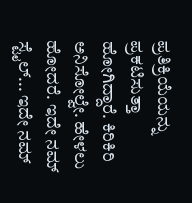ಪ್ರತಿಕ್ರಿಯೆಯನ್ನು ಪ್ರಕಟಿಸುತ್ತಾ ಹೋಗಿದ್ದಾರೆ. ಕಿರಿಕಿರಿ ಅನಿಸೋಲ್ವೇ. ಹೇಳಲು ಹೋದರೆ. ಇದೇ ನಮ್ ಸ್ಟೈಲ್... ಇದೇ ನಮ್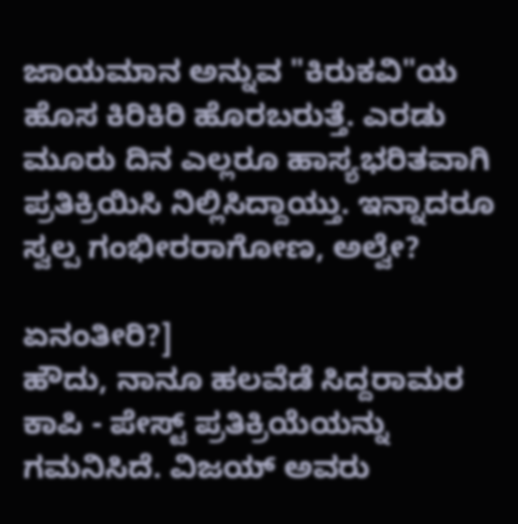ಜಾಯಮಾನ ಅನ್ನುವ "ಕಿರುಕವಿ"ಯ ಹೊಸ ಕಿರಿಕಿರಿ ಹೊರಬರುತ್ತೆ. ಎರಡು ಮೂರು ದಿನ ಎಲ್ಲರೂ ಹಾಸ್ಯಭರಿತವಾಗಿ ಪ್ರತಿಕ್ರಿಯಿಸಿ ನಿಲ್ಲಿಸಿದ್ದಾಯ್ತು. ಇನ್ನಾದರೂ ಸ್ವಲ್ಪ ಗಂಭೀರರಾಗೋಣ, ಅಲ್ವೇ?

ಏನಂತೀರಿ?]
ಹೌದು, ನಾನೂ ಹಲವೆಡೆ ಸಿದ್ದರಾಮರ ಕಾಪಿ - ಪೇಸ್ಟ್ ಪ್ರತಿಕ್ರಿಯೆಯನ್ನು ಗಮನಿಸಿದೆ. ವಿಜಯ್ ಅವರು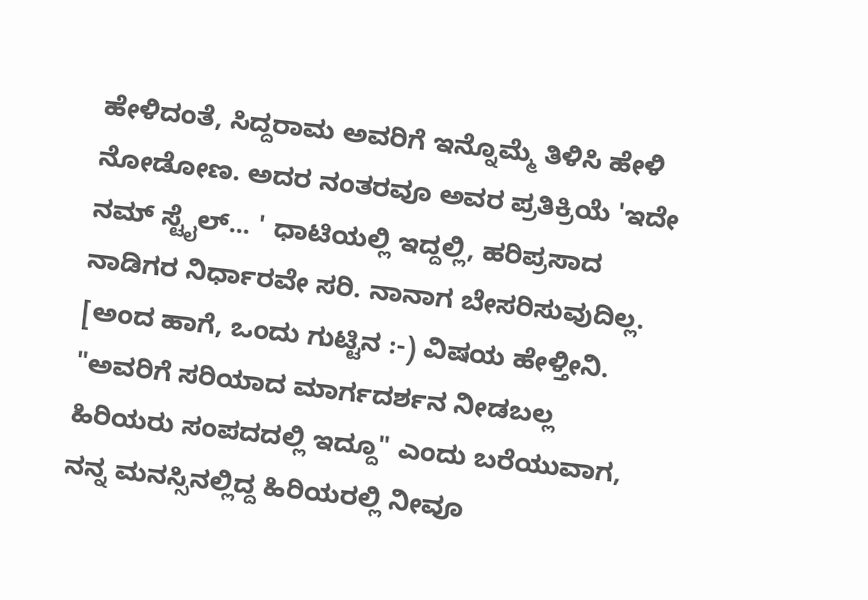ಹೇಳಿದಂತೆ, ಸಿದ್ದರಾಮ ಅವರಿಗೆ ಇನ್ನೊಮ್ಮೆ ತಿಳಿಸಿ ಹೇಳಿ ನೋಡೋಣ. ಅದರ ನಂತರವೂ ಅವರ ಪ್ರತಿಕ್ರಿಯೆ 'ಇದೇ ನಮ್ ಸ್ಟೈಲ್... ' ಧಾಟಿಯಲ್ಲಿ ಇದ್ದಲ್ಲಿ, ಹರಿಪ್ರಸಾದ ನಾಡಿಗರ ನಿರ್ಧಾರವೇ ಸರಿ. ನಾನಾಗ ಬೇಸರಿಸುವುದಿಲ್ಲ.
[ಅಂದ ಹಾಗೆ, ಒಂದು ಗುಟ್ಟಿನ :-) ವಿಷಯ ಹೇಳ್ತೀನಿ. "ಅವರಿಗೆ ಸರಿಯಾದ ಮಾರ್ಗದರ್ಶನ ನೀಡಬಲ್ಲ ಹಿರಿಯರು ಸಂಪದದಲ್ಲಿ ಇದ್ದೂ" ಎಂದು ಬರೆಯುವಾಗ, ನನ್ನ ಮನಸ್ಸಿನಲ್ಲಿದ್ದ ಹಿರಿಯರಲ್ಲಿ ನೀವೂ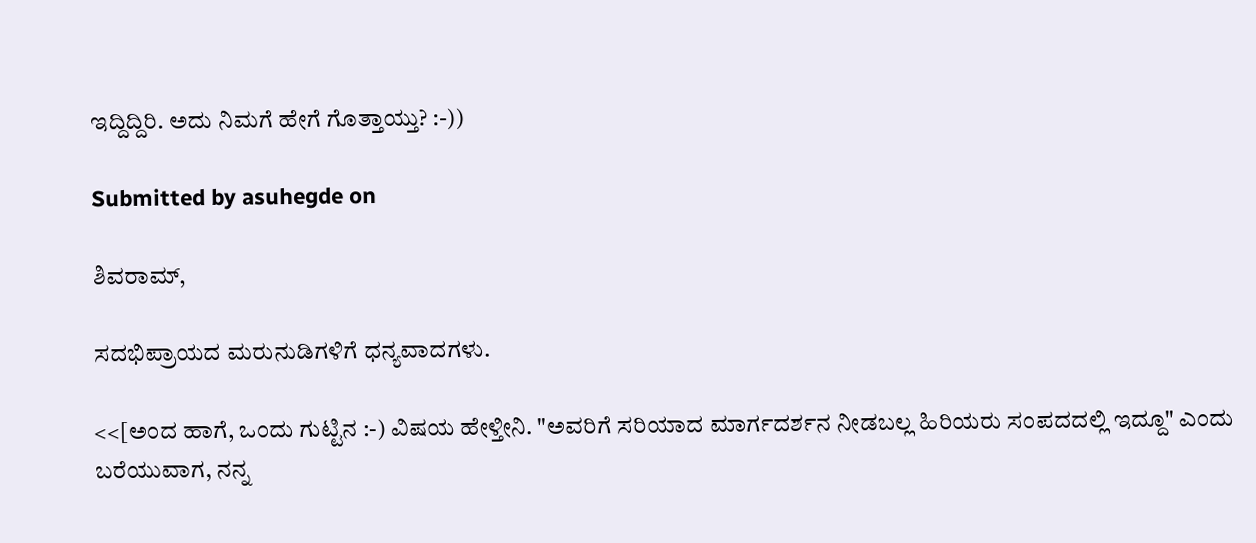ಇದ್ದಿದ್ದಿರಿ. ಅದು ನಿಮಗೆ ಹೇಗೆ ಗೊತ್ತಾಯ್ತು? :-))

Submitted by asuhegde on

ಶಿವರಾಮ್,

ಸದಭಿಪ್ರಾಯದ ಮರುನುಡಿಗಳಿಗೆ ಧನ್ಯವಾದಗಳು.

<<[ಅಂದ ಹಾಗೆ, ಒಂದು ಗುಟ್ಟಿನ :-) ವಿಷಯ ಹೇಳ್ತೀನಿ. "ಅವರಿಗೆ ಸರಿಯಾದ ಮಾರ್ಗದರ್ಶನ ನೀಡಬಲ್ಲ ಹಿರಿಯರು ಸಂಪದದಲ್ಲಿ ಇದ್ದೂ" ಎಂದು ಬರೆಯುವಾಗ, ನನ್ನ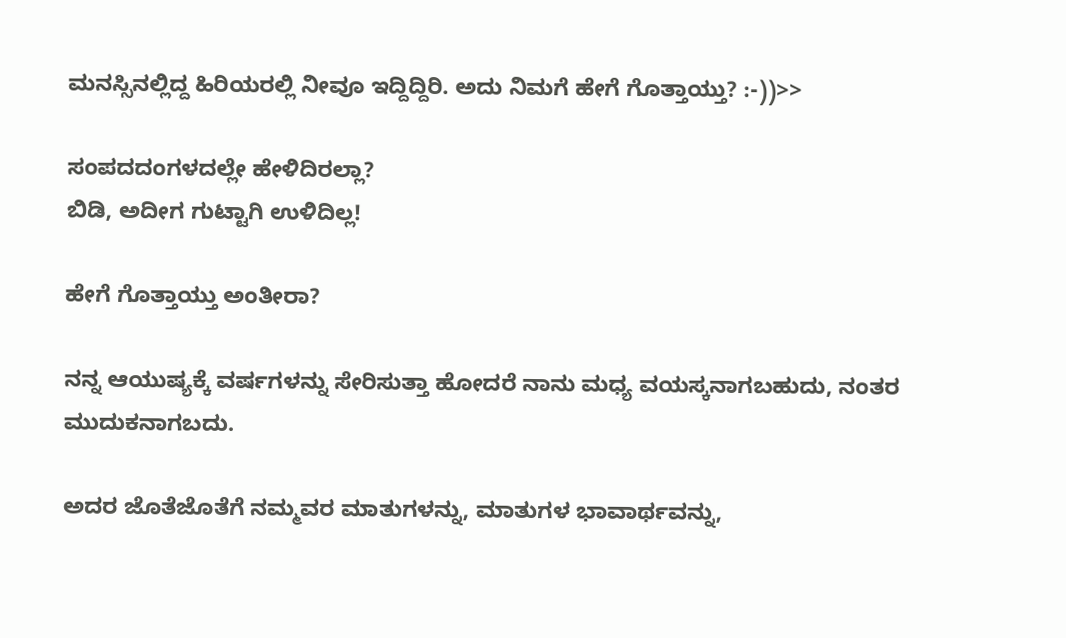ಮನಸ್ಸಿನಲ್ಲಿದ್ದ ಹಿರಿಯರಲ್ಲಿ ನೀವೂ ಇದ್ದಿದ್ದಿರಿ. ಅದು ನಿಮಗೆ ಹೇಗೆ ಗೊತ್ತಾಯ್ತು? :-))>>

ಸಂಪದದಂಗಳದಲ್ಲೇ ಹೇಳಿದಿರಲ್ಲಾ?
ಬಿಡಿ, ಅದೀಗ ಗುಟ್ಟಾಗಿ ಉಳಿದಿಲ್ಲ!

ಹೇಗೆ ಗೊತ್ತಾಯ್ತು ಅಂತೀರಾ?

ನನ್ನ ಆಯುಷ್ಯಕ್ಕೆ ವರ್ಷಗಳನ್ನು ಸೇರಿಸುತ್ತಾ ಹೋದರೆ ನಾನು ಮಧ್ಯ ವಯಸ್ಕನಾಗಬಹುದು, ನಂತರ ಮುದುಕನಾಗಬದು.

ಅದರ ಜೊತೆಜೊತೆಗೆ ನಮ್ಮವರ ಮಾತುಗಳನ್ನು, ಮಾತುಗಳ ಭಾವಾರ್ಥವನ್ನು,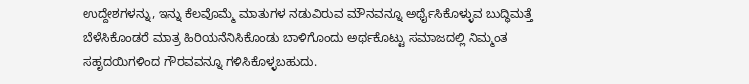ಉದ್ದೇಶಗಳನ್ನು, ಇನ್ನು ಕೆಲವೊಮ್ಮೆ ಮಾತುಗಳ ನಡುವಿರುವ ಮೌನವನ್ನೂ ಅರ್ಥೈಸಿಕೊಳ್ಳುವ ಬುದ್ಧಿಮತ್ತೆ ಬೆಳೆಸಿಕೊಂಡರೆ ಮಾತ್ರ ಹಿರಿಯನೆನಿಸಿಕೊಂಡು ಬಾಳಿಗೊಂದು ಅರ್ಥಕೊಟ್ಟು ಸಮಾಜದಲ್ಲಿ ನಿಮ್ಮಂತ ಸಹೃದಯಿಗಳಿಂದ ಗೌರವವನ್ನೂ ಗಳಿಸಿಕೊಳ್ಳಬಹುದು.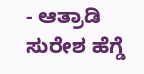- ಆತ್ರಾಡಿ ಸುರೇಶ ಹೆಗ್ಡೆ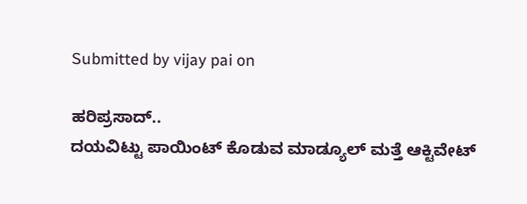Submitted by vijay pai on

ಹರಿಪ್ರಸಾದ್..
ದಯವಿಟ್ಟು ಪಾಯಿಂಟ್ ಕೊಡುವ ಮಾಡ್ಯೂಲ್ ಮತ್ತೆ ಆಕ್ಟಿವೇಟ್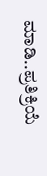ಮಾಡಿ..ಪ್ರತಿಕ್ರಿಯೆ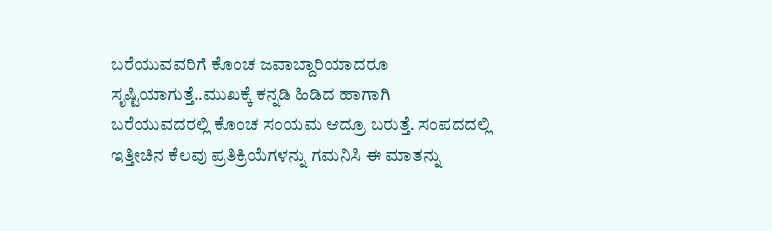ಬರೆಯುವವರಿಗೆ ಕೊಂಚ ಜವಾಬ್ದಾರಿಯಾದರೂ ಸೃಷ್ಟಿಯಾಗುತ್ತೆ..ಮುಖಕ್ಕೆ ಕನ್ನಡಿ ಹಿಡಿದ ಹಾಗಾಗಿ ಬರೆಯುವದರಲ್ಲಿ ಕೊಂಚ ಸಂಯಮ ಆದ್ರೂ ಬರುತ್ತೆ. ಸಂಪದದಲ್ಲಿ ಇತ್ತೀಚಿನ ಕೆಲವು ಪ್ರತಿಕ್ರಿಯೆಗಳನ್ನು ಗಮನಿಸಿ ಈ ಮಾತನ್ನು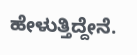ಹೇಳುತ್ತಿದ್ದೇನೆ.